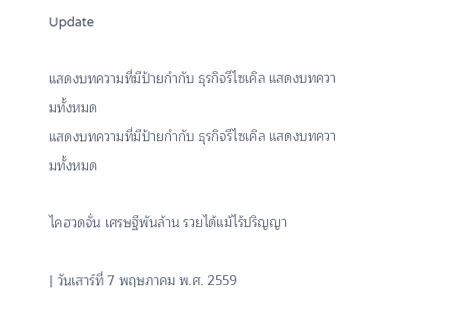Update

แสดงบทความที่มีป้ายกำกับ ธุรกิจรีไซเคิล แสดงบทความทั้งหมด
แสดงบทความที่มีป้ายกำกับ ธุรกิจรีไซเคิล แสดงบทความทั้งหมด

ไคฮวดจั่น เศรษฐีพันล้าน รวยได้แม้ไร้ปริญญา

| วันเสาร์ที่ 7 พฤษภาคม พ.ศ. 2559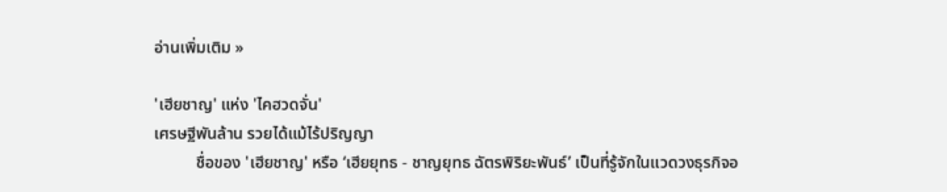อ่านเพิ่มเติม »

'เฮียชาญ' แห่ง 'ไคฮวดจั่น'
เศรษฐีพันล้าน รวยได้แม้ไร้ปริญญา
          ชื่อของ 'เฮียชาญ' หรือ ‘เฮียยุทธ - ชาญยุทธ ฉัตรพิริยะพันธ์’ เป็นที่รู้จักในแวดวงธุรกิจอ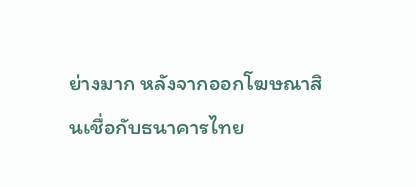ย่างมาก หลังจากออกโฆษณาสินเชื่อกับธนาคารไทย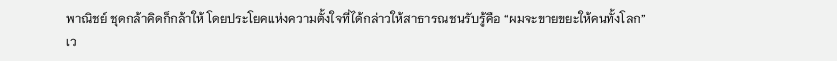พาณิชย์ ชุดกล้าคิดก็กล้าให้ โดยประโยคแห่งความตั้งใจที่ได้กล่าวให้สาธารณชนรับรู้คือ “ผมจะขายขยะให้คนทั้งโลก”
เว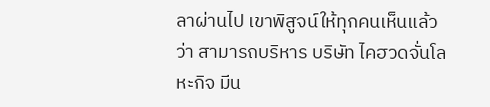ลาผ่านไป เขาพิสูจน์ให้ทุกคนเห็นแล้วว่า สามารถบริหาร บริษัท ไคฮวดจั่นโลหะกิจ มีน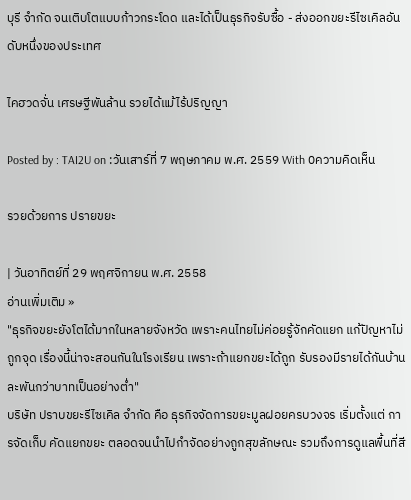บุรี จำกัด จนเติบโตแบบก้าวกระโดด และได้เป็นธุรกิจรับซื้อ - ส่งออกขยะรีไซเคิลอันดับหนึ่งของประเทศ

ไคฮวดจั่น เศรษฐีพันล้าน รวยได้แม้ไร้ปริญญา

Posted by : TAI2U on :วันเสาร์ที่ 7 พฤษภาคม พ.ศ. 2559 With 0ความคิดเห็น

รวยด้วยการ ปรายขยะ

| วันอาทิตย์ที่ 29 พฤศจิกายน พ.ศ. 2558
อ่านเพิ่มเติม »
"ธุรกิจขยะยังโตได้มากในหลายจังหวัด เพราะคนไทยไม่ค่อยรู้จักคัดแยก แก้ปัญหาไม่ถูกจุด เรื่องนี้น่าจะสอนกันในโรงเรียน เพราะถ้าแยกขยะได้ถูก รับรองมีรายได้กันบ้านละพันกว่าบาทเป็นอย่างต่ำ"
บริษัท ปราบขยะรีไซเคิล จำกัด คือ ธุรกิจจัดการขยะมูลฝอยครบวงจร เริ่มตั้งแต่ การจัดเก็บ คัดแยกขยะ ตลอดจนนำไปกำจัดอย่างถูกสุขลักษณะ รวมถึงการดูแลพื้นที่สี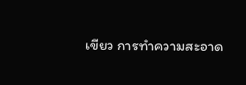เขียว การทำความสะอาด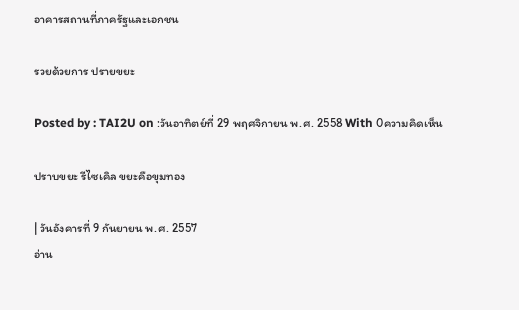อาคารสถานที่ภาครัฐและเอกชน

รวยด้วยการ ปรายขยะ

Posted by : TAI2U on :วันอาทิตย์ที่ 29 พฤศจิกายน พ.ศ. 2558 With 0ความคิดเห็น

ปราบขยะ รีไซเคิล ขยะคือขุมทอง

| วันอังคารที่ 9 กันยายน พ.ศ. 2557
อ่าน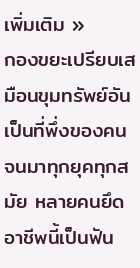เพิ่มเติม »
กองขยะเปรียบเสมือนขุมทรัพย์อันเป็นที่พึ่งของคนจนมาทุกยุคทุกสมัย หลายคนยึดอาชีพนี้เป็นฟัน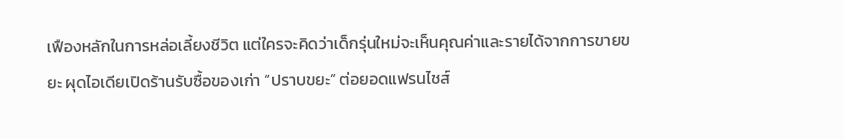เฟืองหลักในการหล่อเลี้ยงชีวิต แต่ใครจะคิดว่าเด็กรุ่นใหม่จะเห็นคุณค่าและรายได้จากการขายขยะ ผุดไอเดียเปิดร้านรับซื้อของเก่า “ปราบขยะ” ต่อยอดแฟรนไชส์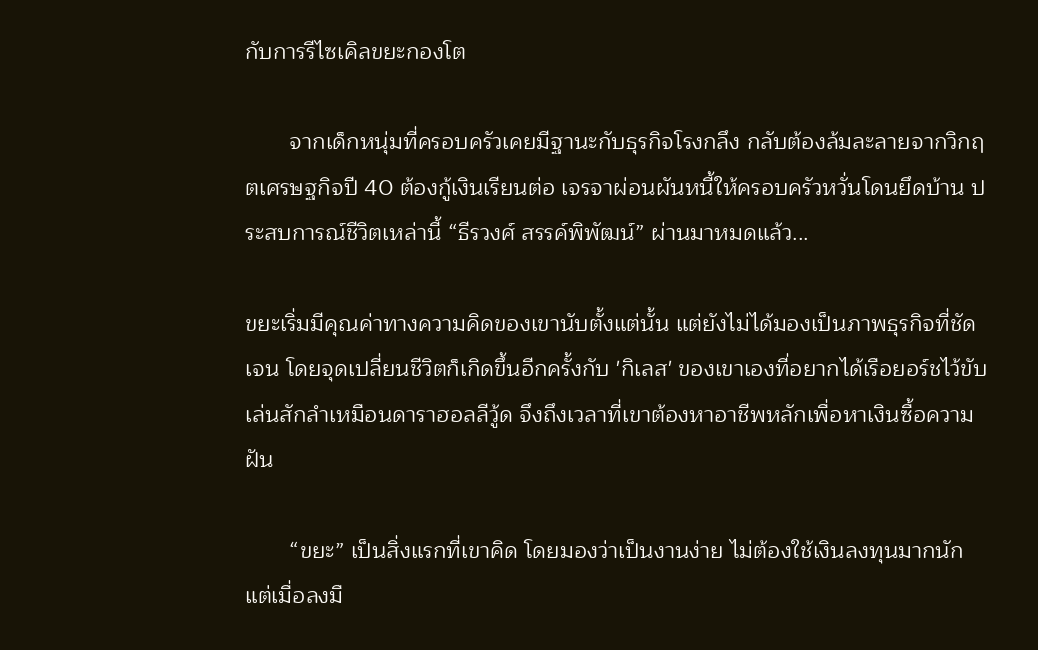กับการรีไซเคิลขยะกองโต

       จากเด็กหนุ่มที่ครอบครัวเคยมีฐานะกับธุรกิจโรงกลึง กลับต้องล้มละลายจากวิกฤตเศรษฐกิจปี 40 ต้องกู้เงินเรียนต่อ เจรจาผ่อนผันหนี้ให้ครอบครัวหวั่นโดนยึดบ้าน ประสบการณ์ชีวิตเหล่านี้ “ธีรวงศ์ สรรค์พิพัฒน์” ผ่านมาหมดแล้ว...

ขยะเริ่มมีคุณค่าทางความคิดของเขานับตั้งแต่นั้น แต่ยังไม่ได้มองเป็นภาพธุรกิจที่ชัดเจน โดยจุดเปลี่ยนชีวิตก็เกิดขึ้นอีกครั้งกับ 'กิเลส' ของเขาเองที่อยากได้เรือยอร์ชไว้ขับเล่นสักลำเหมือนดาราฮอลลีวู้ด จึงถึงเวลาที่เขาต้องหาอาชีพหลักเพื่อหาเงินซื้อความฝัน

       “ขยะ” เป็นสิ่งแรกที่เขาคิด โดยมองว่าเป็นงานง่าย ไม่ต้องใช้เงินลงทุนมากนัก แต่เมื่อลงมื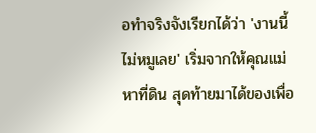อทำจริงจังเรียกได้ว่า 'งานนี้ไม่หมูเลย' เริ่มจากให้คุณแม่หาที่ดิน สุดท้ายมาได้ของเพื่อ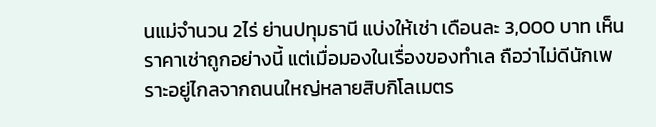นแม่จำนวน 2ไร่ ย่านปทุมธานี แบ่งให้เช่า เดือนละ 3,000 บาท เห็นราคาเช่าถูกอย่างนี้ แต่เมื่อมองในเรื่องของทำเล ถือว่าไม่ดีนักเพราะอยู่ไกลจากถนนใหญ่หลายสิบกิโลเมตร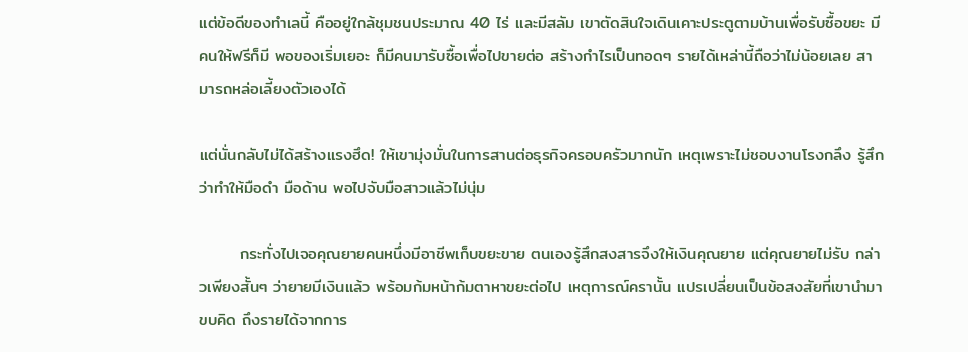แต่ข้อดีของทำเลนี้ คืออยู่ใกล้ชุมชนประมาณ 40 ไร่ และมีสลัม เขาตัดสินใจเดินเคาะประตูตามบ้านเพื่อรับซื้อขยะ มีคนให้ฟรีก็มี พอของเริ่มเยอะ ก็มีคนมารับซื้อเพื่อไปขายต่อ สร้างกำไรเป็นทอดๆ รายได้เหล่านี้ถือว่าไม่น้อยเลย สามารถหล่อเลี้ยงตัวเองได้

แต่นั่นกลับไม่ได้สร้างแรงฮึด! ให้เขามุ่งมั่นในการสานต่อธุรกิจครอบครัวมากนัก เหตุเพราะไม่ชอบงานโรงกลึง รู้สึกว่าทำให้มือดำ มือด้าน พอไปจับมือสาวแล้วไม่นุ่ม

       กระทั่งไปเจอคุณยายคนหนึ่งมีอาชีพเก็บขยะขาย ตนเองรู้สึกสงสารจึงให้เงินคุณยาย แต่คุณยายไม่รับ กล่าวเพียงสั้นๆ ว่ายายมีเงินแล้ว พร้อมก้มหน้าก้มตาหาขยะต่อไป เหตุการณ์ครานั้น แปรเปลี่ยนเป็นข้อสงสัยที่เขานำมาขบคิด ถึงรายได้จากการ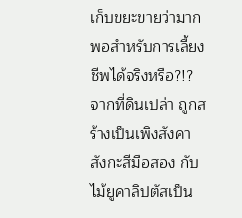เก็บขยะขายว่ามากพอสำหรับการเลี้ยงชีพได้จริงหรือ?!?
จากที่ดินเปล่า ถูกสร้างเป็นเพิงสังคาสังกะสีมือสอง กับไม้ยูคาลิปตัสเป็น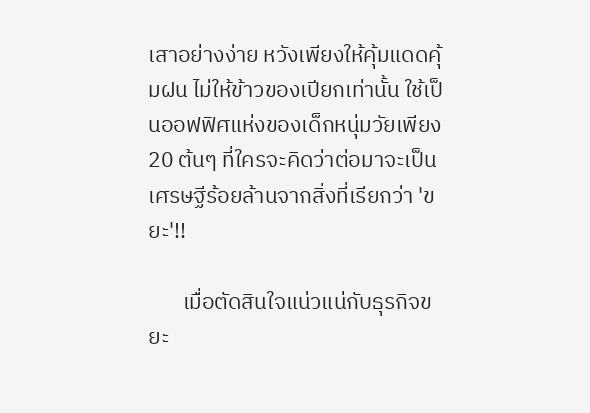เสาอย่างง่าย หวังเพียงให้คุ้มแดดคุ้มฝน ไม่ให้ข้าวของเปียกเท่านั้น ใช้เป็นออฟฟิศแห่งของเด็กหนุ่มวัยเพียง 20 ต้นๆ ที่ใครจะคิดว่าต่อมาจะเป็นเศรษฐีร้อยล้านจากสิ่งที่เรียกว่า 'ขยะ'!!

       เมื่อตัดสินใจแน่วแน่กับธุรกิจขยะ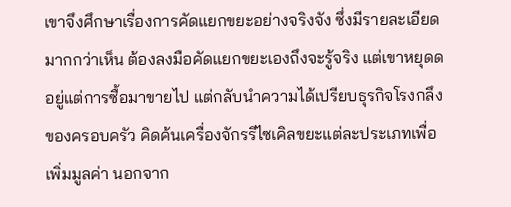เขาจึงศึกษาเรื่องการคัดแยกขยะอย่างจริงจัง ซึ่งมีรายละเอียดมากกว่าเห็น ต้องลงมือคัดแยกขยะเองถึงจะรู้จริง แต่เขาหยุดดอยู่แต่การซื้อมาขายไป แต่กลับนำความได้เปรียบธุรกิจโรงกลึงของครอบครัว คิดค้นเครื่องจักรรีไซเคิลขยะแต่ละประเภทเพื่อเพิ่มมูลค่า นอกจาก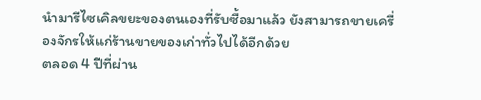นำมารีไซเคิลขยะของตนเองที่รับซื้อมาแล้ว ยังสามารถขายเครื่องจักรให้แก่ร้านขายของเก่าทั่วไปได้อีกด้วย
ตลอด 4 ปีที่ผ่าน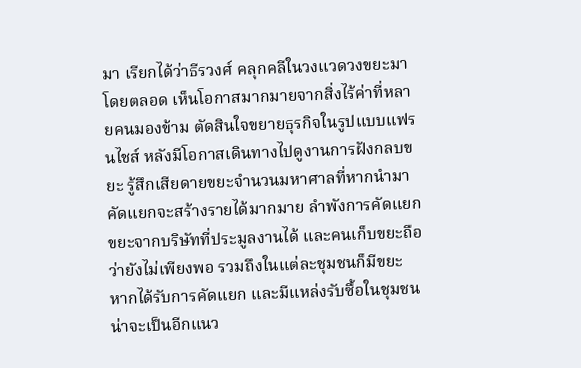มา เรียกได้ว่าธีรวงศ์ คลุกคลีในวงแวดวงขยะมาโดยตลอด เห็นโอกาสมากมายจากสิ่งไร้ค่าที่หลายคนมองข้าม ตัดสินใจขยายธุรกิจในรูปแบบแฟรนไชส์ หลังมีโอกาสเดินทางไปดูงานการฝังกลบขยะ รู้สึกเสียดายขยะจำนวนมหาศาลที่หากนำมาคัดแยกจะสร้างรายได้มากมาย ลำพังการคัดแยกขยะจากบริษัทที่ประมูลงานได้ และคนเก็บขยะถือว่ายังไม่เพียงพอ รวมถึงในแต่ละชุมชนก็มีขยะ หากได้รับการคัดแยก และมีแหล่งรับซื้อในชุมชน น่าจะเป็นอีกแนว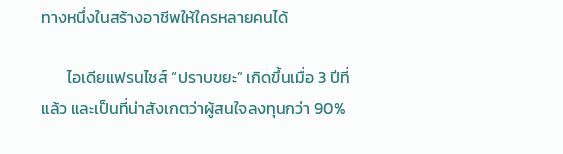ทางหนึ่งในสร้างอาชีพให้ใครหลายคนได้

       ไอเดียแฟรนไชส์ “ปราบขยะ” เกิดขึ้นเมื่อ 3 ปีที่แล้ว และเป็นที่น่าสังเกตว่าผู้สนใจลงทุนกว่า 90%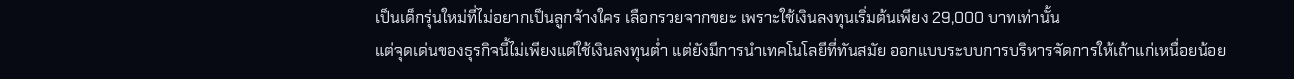เป็นเด็กรุ่นใหม่ที่ไม่อยากเป็นลูกจ้างใคร เลือกรวยจากขยะ เพราะใช้เงินลงทุนเริ่มต้นเพียง 29,000 บาทเท่านั้น
แต่จุดเด่นของธุรกิจนี้ไม่เพียงแต่ใช้เงินลงทุนต่ำ แต่ยังมีการนำเทคโนโลยีที่ทันสมัย ออกแบบระบบการบริหารจัดการให้เถ้าแก่เหนื่อยน้อย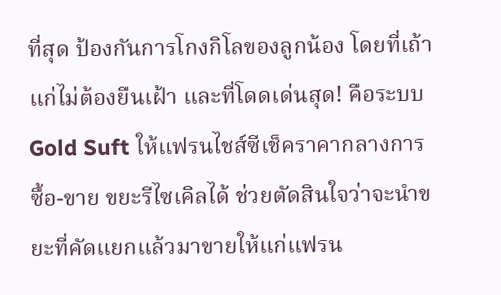ที่สุด ป้องกันการโกงกิโลของลูกน้อง โดยที่เถ้าแก่ไม่ต้องยืนเฝ้า และที่โดดเด่นสุด! คือระบบ Gold Suft ให้แฟรนไชส์ซีเช็คราคากลางการซื้อ-ขาย ขยะรีไซเคิลได้ ช่วยตัดสินใจว่าจะนำขยะที่คัดแยกแล้วมาขายให้แก่แฟรน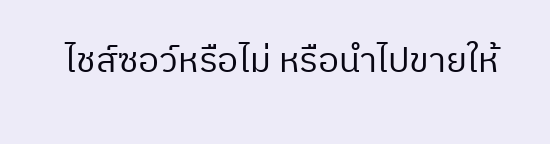ไชส์ซอว์หรือไม่ หรือนำไปขายให้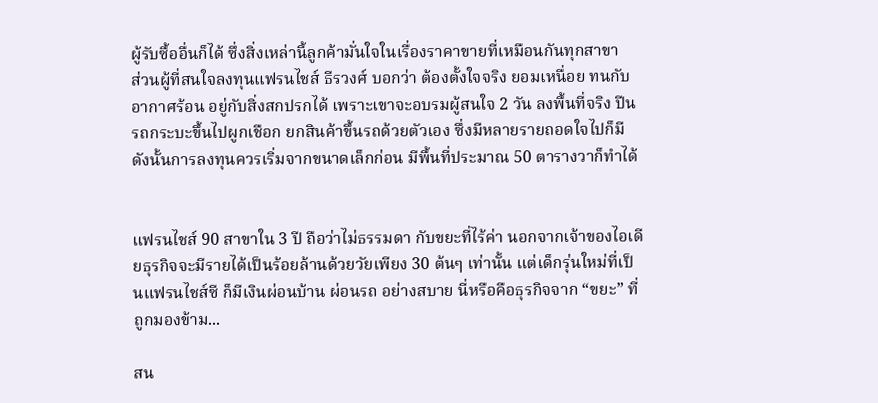ผู้รับซื้ออื่นก็ได้ ซึ่งสิ่งเหล่านี้ลูกค้ามั่นใจในเรื่องราคาขายที่เหมือนกันทุกสาขา
ส่วนผู้ที่สนใจลงทุนแฟรนไชส์ ธีรวงศ์ บอกว่า ต้องตั้งใจจริง ยอมเหนื่อย ทนกับอากาศร้อน อยู่กับสิ่งสกปรกได้ เพราะเขาจะอบรมผู้สนใจ 2 วัน ลงพื้นที่จริง ปีนรถกระบะขึ้นไปผูกเชือก ยกสินค้าขึ้นรถด้วยตัวเอง ซึ่งมีหลายรายถอดใจไปก็มี ดังนั้นการลงทุนควรเริ่มจากขนาดเล็กก่อน มีพื้นที่ประมาณ 50 ตารางวาก็ทำได้


แฟรนไชส์ 90 สาขาใน 3 ปี ถือว่าไม่ธรรมดา กับขยะที่ไร้ค่า นอกจากเจ้าของไอเดียธุรกิจจะมีรายได้เป็นร้อยล้านด้วยวัยเพียง 30 ต้นๆ เท่านั้น แต่เด็กรุ่นใหม่ที่เป็นแฟรนไชส์ซี ก็มีเงินผ่อนบ้าน ผ่อนรถ อย่างสบาย นี่หรือคือธุรกิจจาก “ขยะ” ที่ถูกมองข้าม...

สน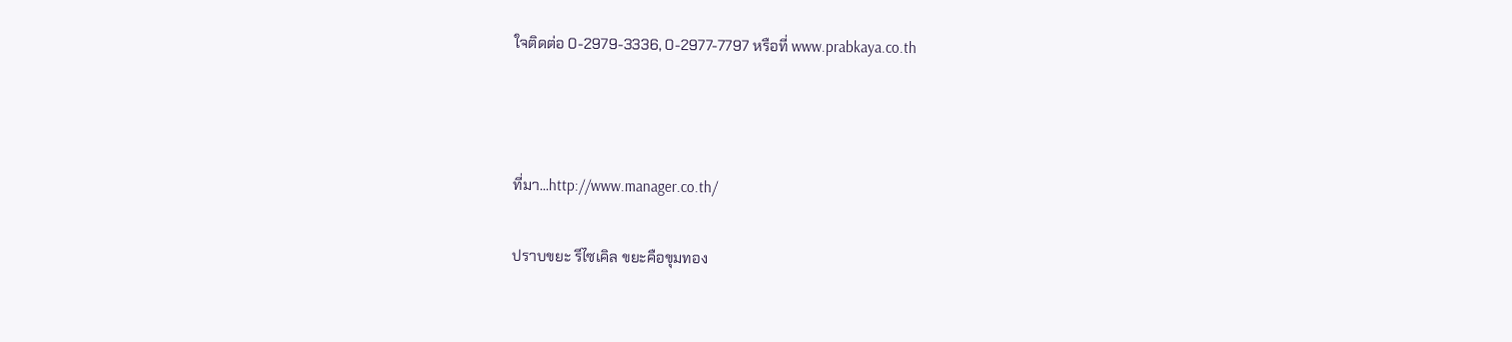ใจติดต่อ 0-2979-3336, 0-2977-7797 หรือที่ www.prabkaya.co.th



ที่มา...http://www.manager.co.th/

ปราบขยะ รีไซเคิล ขยะคือขุมทอง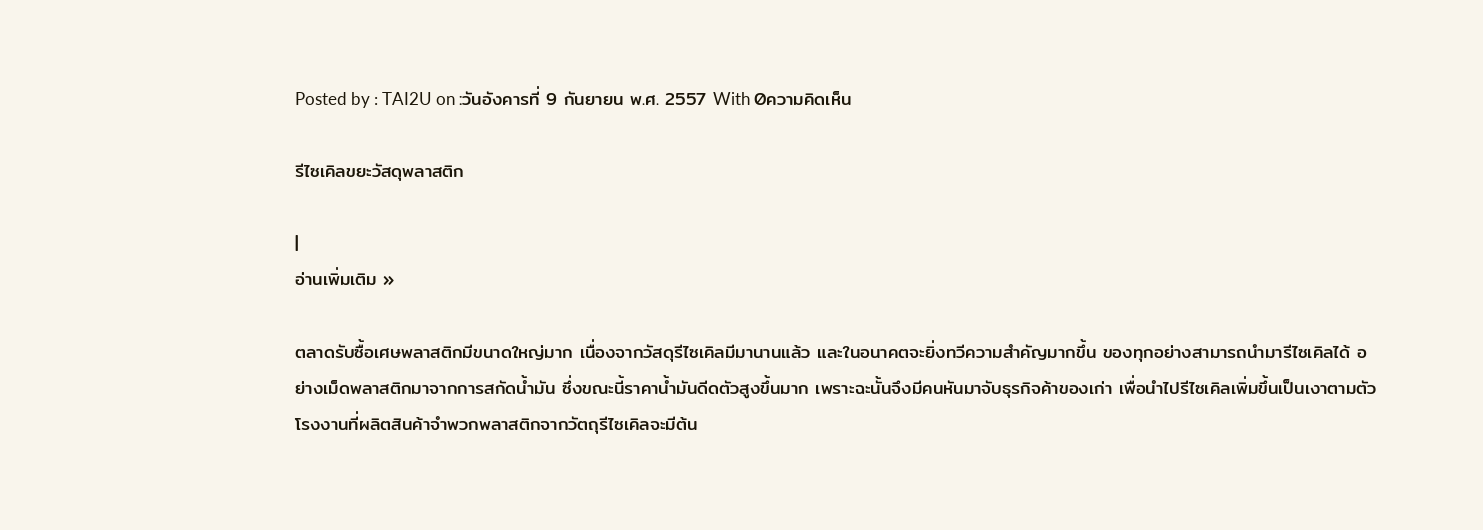Posted by : TAI2U on :วันอังคารที่ 9 กันยายน พ.ศ. 2557 With 0ความคิดเห็น

รีไซเคิลขยะวัสดุพลาสติก

|
อ่านเพิ่มเติม »

ตลาดรับซื้อเศษพลาสติกมีขนาดใหญ่มาก เนื่องจากวัสดุรีไซเคิลมีมานานแล้ว และในอนาคตจะยิ่งทวีความสำคัญมากขึ้น ของทุกอย่างสามารถนำมารีไซเคิลได้ อย่างเม็ดพลาสติกมาจากการสกัดน้ำมัน ซึ่งขณะนี้ราคาน้ำมันดีดตัวสูงขึ้นมาก เพราะฉะนั้นจึงมีคนหันมาจับธุรกิจค้าของเก่า เพื่อนำไปรีไซเคิลเพิ่มขึ้นเป็นเงาตามตัว โรงงานที่ผลิตสินค้าจำพวกพลาสติกจากวัตถุรีไซเคิลจะมีต้น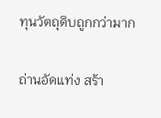ทุนวัตถุดิบถูกกว่ามาก

ถ่านอัดแท่ง สร้า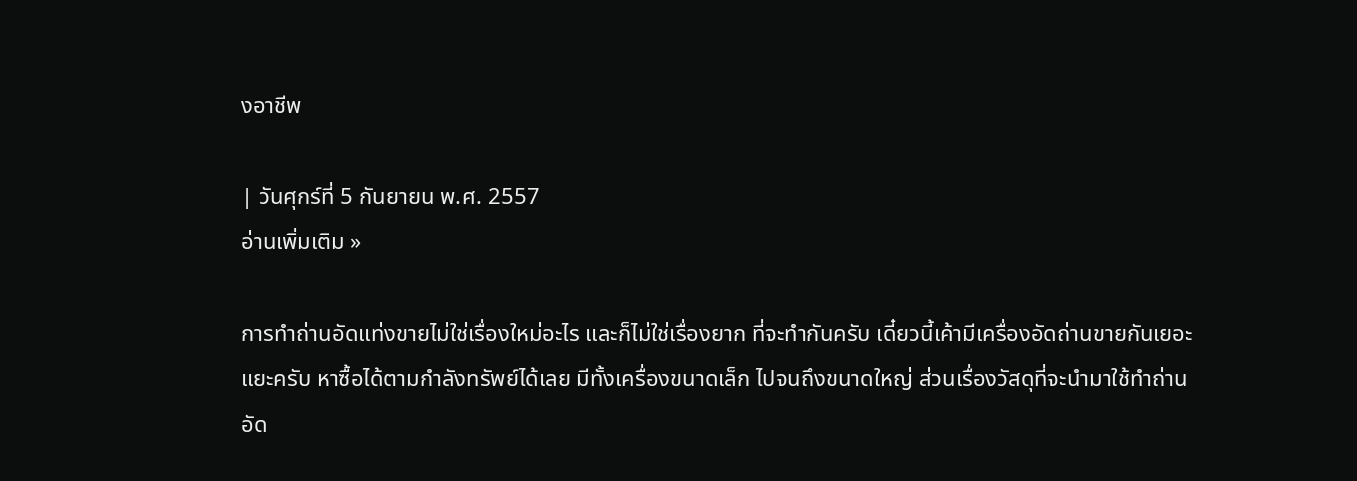งอาชีพ

| วันศุกร์ที่ 5 กันยายน พ.ศ. 2557
อ่านเพิ่มเติม »

การทำถ่านอัดแท่งขายไม่ใช่เรื่องใหม่อะไร และก็ไม่ใช่เรื่องยาก ที่จะทำกันครับ เดี๋ยวนี้เค้ามีเครื่องอัดถ่านขายกันเยอะแยะครับ หาซื้อได้ตามกำลังทรัพย์ได้เลย มีทั้งเครื่องขนาดเล็ก ไปจนถึงขนาดใหญ่ ส่วนเรื่องวัสดุที่จะนำมาใช้ทำถ่านอัด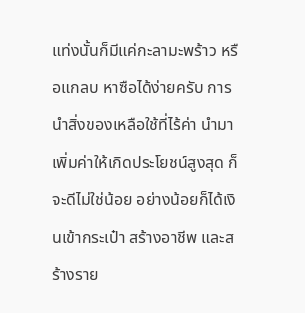แท่งนั้นก็มีแค่กะลามะพร้าว หรือแกลบ หาซือได้ง่ายครับ การนำสิ่งของเหลือใช้ที่ไร้ค่า นำมาเพิ่มค่าให้เกิดประโยชน์สูงสุด ก็จะดีไม่ใช่น้อย อย่างน้อยก็ได้เงินเข้ากระเป๋า สร้างอาชีพ และสร้างราย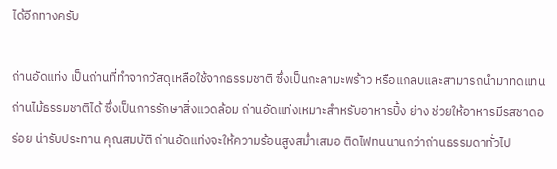ได้อีกทางครับ

ถ่านอัดแท่ง เป็นถ่านที่ทำจากวัสดุเหลือใช้จากธรรมชาติ ซึ่งเป็นกะลามะพร้าว หรือแกลบและสามารถนำมาทดแทนถ่านไม้ธรรมชาติได้ ซึ่งเป็นการรักษาสิ่งแวดล้อม ถ่านอัดแท่งเหมาะสำหรับอาหารปิ้ง ย่าง ช่วยให้อาหารมีรสชาดอร่อย น่ารับประทาน คุณสมบัติ ถ่านอัดแท่งจะให้ความร้อนสูงสม่ำเสมอ ติดไฟทนนานกว่าถ่านธรรมดาทั่วไป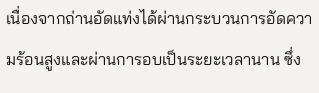เนื่องจากถ่านอัดแท่งได้ผ่านกระบวนการอัดความร้อนสูงและผ่านการอบเป็นระยะเวลานาน ซึ่ง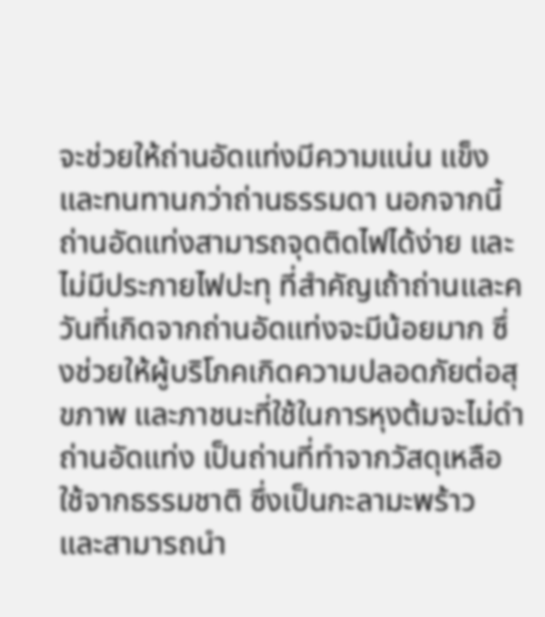จะช่วยให้ถ่านอัดแท่งมีความแน่น แข็ง และทนทานกว่าถ่านธรรมดา นอกจากนี้ถ่านอัดแท่งสามารถจุดติดไฟได้ง่าย และไม่มีประกายไฟปะทุ ที่สำคัญเถ้าถ่านและควันที่เกิดจากถ่านอัดแท่งจะมีน้อยมาก ซึ่งช่วยให้ผู้บริโภคเกิดความปลอดภัยต่อสุขภาพ และภาชนะที่ใช้ในการหุงต้มจะไม่ดำ ถ่านอัดแท่ง เป็นถ่านที่ทำจากวัสดุเหลือใช้จากธรรมชาติ ซึ่งเป็นกะลามะพร้าว และสามารถนำ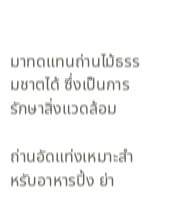มาทดแทนถ่านไม้ธรรมชาตได้ ซึ่งเป็นการรักษาสิ่งแวดล้อม

ถ่านอัดแท่งเหมาะสำหรับอาหารปิ้ง ย่า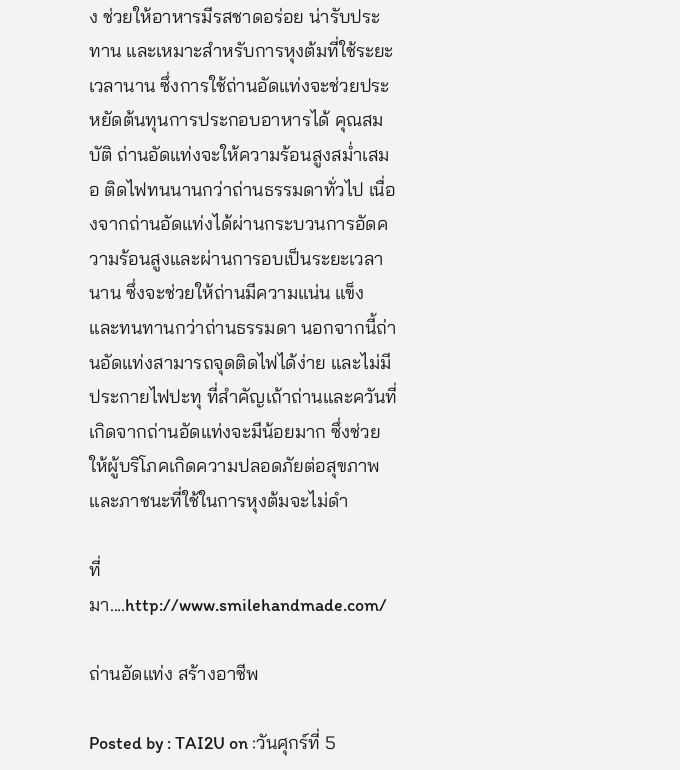ง ช่วยให้อาหารมีรสชาดอร่อย น่ารับประทาน และเหมาะสำหรับการหุงต้มที่ใช้ระยะเวลานาน ซึ่งการใช้ถ่านอัดแท่งจะช่วยประหยัดต้นทุนการประกอบอาหารได้ คุณสมบัติ ถ่านอัดแท่งจะให้ความร้อนสูงสม่ำเสมอ ติดไฟทนนานกว่าถ่านธรรมดาทั่วไป เนื่องจากถ่านอัดแท่งได้ผ่านกระบวนการอัดความร้อนสูงและผ่านการอบเป็นระยะเวลานาน ซึ่งจะช่วยให้ถ่านมีความแน่น แข็ง และทนทานกว่าถ่านธรรมดา นอกจากนี้ถ่านอัดแท่งสามารถจุดติดไฟได้ง่าย และไม่มีประกายไฟปะทุ ที่สำคัญเถ้าถ่านและควันที่เกิดจากถ่านอัดแท่งจะมีน้อยมาก ซึ่งช่วยให้ผู้บริโภคเกิดความปลอดภัยต่อสุขภาพ และภาชนะที่ใช้ในการหุงต้มจะไม่ดำ

ที่มา....http://www.smilehandmade.com/

ถ่านอัดแท่ง สร้างอาชีพ

Posted by : TAI2U on :วันศุกร์ที่ 5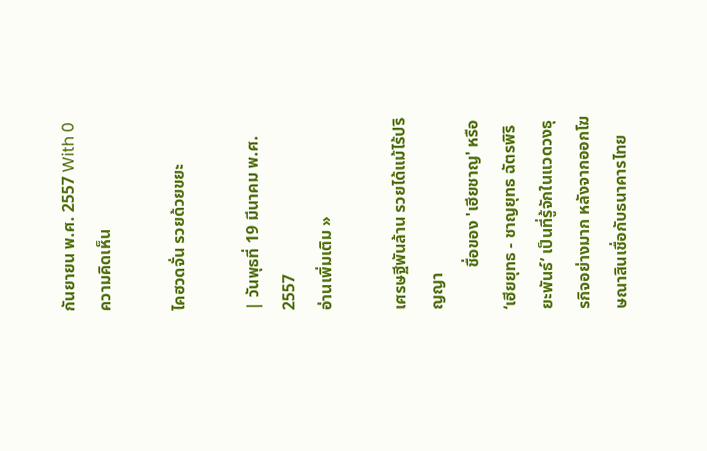กันยายน พ.ศ. 2557 With 0ความคิดเห็น

ไคฮวดจั่น รวยด้วยขยะ

| วันพุธที่ 19 มีนาคม พ.ศ. 2557
อ่านเพิ่มเติม »

เศรษฐีพันล้าน รวยได้แม้ไร้ปริญญา
          ชื่อของ 'เฮียชาญ' หรือ ‘เฮียยุทธ - ชาญยุทธ ฉัตรพิริยะพันธ์’ เป็นที่รู้จักในแวดวงธุรกิจอย่างมาก หลังจากออกโฆษณาสินเชื่อกับธนาคารไทย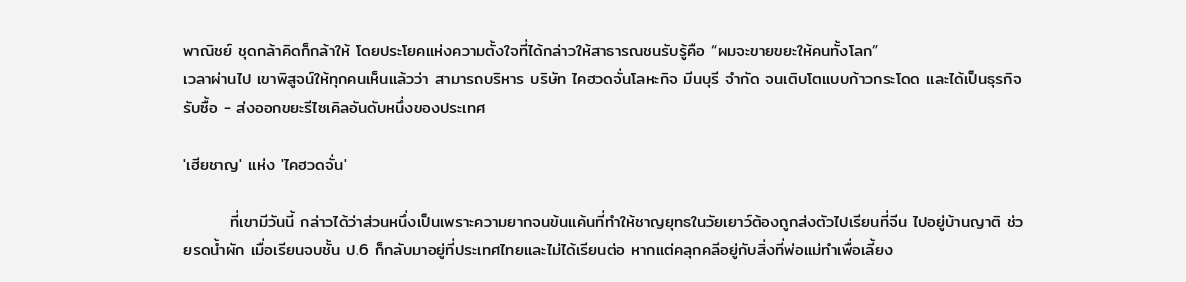พาณิชย์ ชุดกล้าคิดก็กล้าให้ โดยประโยคแห่งความตั้งใจที่ได้กล่าวให้สาธารณชนรับรู้คือ “ผมจะขายขยะให้คนทั้งโลก”
เวลาผ่านไป เขาพิสูจน์ให้ทุกคนเห็นแล้วว่า สามารถบริหาร บริษัท ไคฮวดจั่นโลหะกิจ มีนบุรี จำกัด จนเติบโตแบบก้าวกระโดด และได้เป็นธุรกิจรับซื้อ - ส่งออกขยะรีไซเคิลอันดับหนึ่งของประเทศ

'เฮียชาญ' แห่ง 'ไคฮวดจั่น'

        ที่เขามีวันนี้ กล่าวได้ว่าส่วนหนึ่งเป็นเพราะความยากจนข้นแค้นที่ทำให้ชาญยุทธในวัยเยาว์ต้องถูกส่งตัวไปเรียนที่จีน ไปอยู่บ้านญาติ ช่วยรดน้ำผัก เมื่อเรียนจบชั้น ป.6 ก็กลับมาอยู่ที่ประเทศไทยและไม่ได้เรียนต่อ หากแต่คลุกคลีอยู่กับสิ่งที่พ่อแม่ทำเพื่อเลี้ยง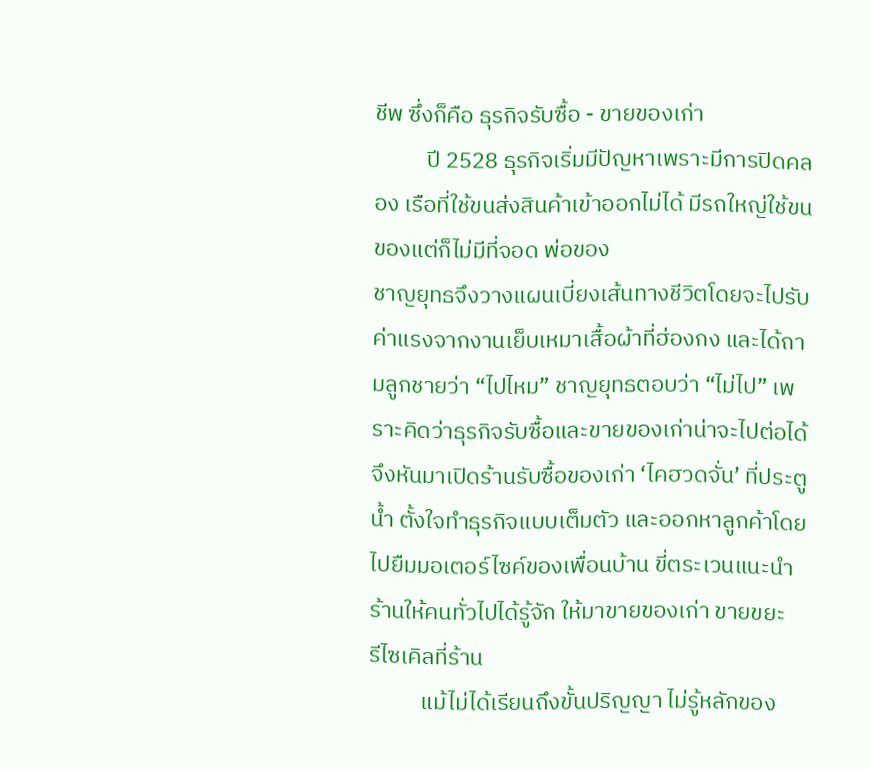ชีพ ซึ่งก็คือ ธุรกิจรับซื้อ - ขายของเก่า
          ปี 2528 ธุรกิจเริ่มมีปัญหาเพราะมีการปิดคลอง เรือที่ใช้ขนส่งสินค้าเข้าออกไม่ได้ มีรถใหญ่ใช้ขนของแต่ก็ไม่มีที่จอด พ่อของ
ชาญยุทธจึงวางแผนเบี่ยงเส้นทางชีวิตโดยจะไปรับค่าแรงจากงานเย็บเหมาเสื้อผ้าที่ฮ่องกง และได้ถามลูกชายว่า “ไปไหม” ชาญยุทธตอบว่า “ไม่ไป” เพราะคิดว่าธุรกิจรับซื้อและขายของเก่าน่าจะไปต่อได้ จึงหันมาเปิดร้านรับซื้อของเก่า ‘ไคฮวดจั่น’ ที่ประตูน้ำ ตั้งใจทำธุรกิจแบบเต็มตัว และออกหาลูกค้าโดยไปยืมมอเตอร์ไซค์ของเพื่อนบ้าน ขี่ตระเวนแนะนำร้านให้คนทั่วไปได้รู้จัก ให้มาขายของเก่า ขายขยะ
รีไซเคิลที่ร้าน
          แม้ไม่ได้เรียนถึงขั้นปริญญา ไม่รู้หลักของ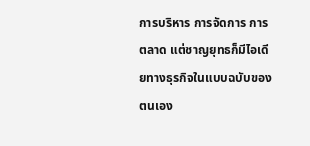การบริหาร การจัดการ การตลาด แต่ชาญยุทธก็มีไอเดียทางธุรกิจในแบบฉบับของตนเอง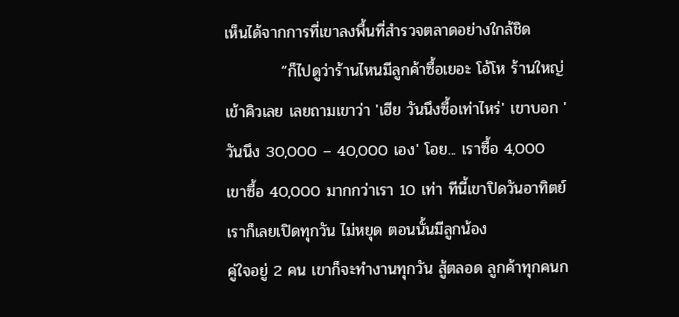เห็นได้จากการที่เขาลงพื้นที่สำรวจตลาดอย่างใกล้ชิด
          “ก็ไปดูว่าร้านไหนมีลูกค้าซื้อเยอะ โอ้โห ร้านใหญ่ เข้าคิวเลย เลยถามเขาว่า 'เฮีย วันนึงซื้อเท่าไหร่' เขาบอก 'วันนึง 30,000 – 40,000 เอง' โอย... เราซื้อ 4,000 เขาซื้อ 40,000 มากกว่าเรา 10 เท่า ทีนี้เขาปิดวันอาทิตย์ เราก็เลยเปิดทุกวัน ไม่หยุด ตอนนั้นมีลูกน้อง
คู่ใจอยู่ 2 คน เขาก็จะทำงานทุกวัน สู้ตลอด ลูกค้าทุกคนก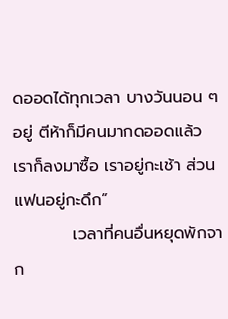ดออดได้ทุกเวลา บางวันนอน ๆ อยู่ ตีห้าก็มีคนมากดออดแล้ว เราก็ลงมาซื้อ เราอยู่กะเช้า ส่วนแฟนอยู่กะดึก”
          เวลาที่คนอื่นหยุดพักจาก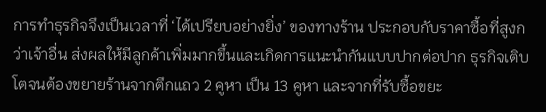การทำธุรกิจจึงเป็นเวลาที่ ‘ได้เปรียบอย่างยิ่ง’ ของทางร้าน ประกอบกับราคาซื้อที่สูงกว่าเจ้าอื่น ส่งผลให้มีลูกค้าเพิ่มมากขึ้นและเกิดการแนะนำกันแบบปากต่อปาก ธุรกิจเติบโตจนต้องขยายร้านจากตึกแถว 2 คูหา เป็น 13 คูหา และจากที่รับซื้อขยะ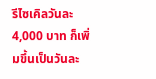รีไซเคิลวันละ 4,000 บาท ก็เพิ่มขึ้นเป็นวันละ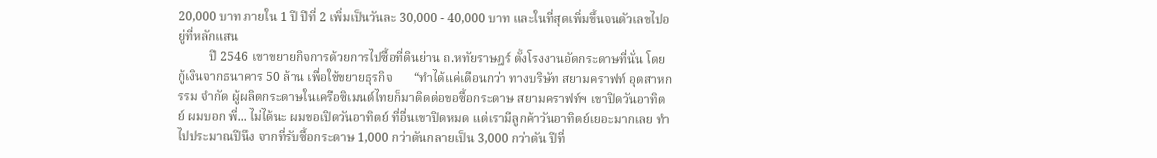20,000 บาท ภายใน 1 ปี ปีที่ 2 เพิ่มเป็นวันละ 30,000 - 40,000 บาท และในที่สุดเพิ่มขึ้นจนตัวเลขไปอยู่ที่หลักแสน
          ปี 2546 เขาขยายกิจการด้วยการไปซื้อที่ดินย่าน ถ.หทัยราษฎร์ ตั้งโรงงานอัดกระดาษที่นั่น โดยกู้เงินจากธนาคาร 50 ล้าน เพื่อใช้ขยายธุรกิจ       “ทำได้แค่เดือนกว่า ทางบริษัท สยามคราฟท์ อุตสาหกรรม จำกัด ผู้ผลิตกระดาษในเครือซิเมนต์ไทยก็มาติดต่อขอซื้อกระดาษ สยามคราฟท์ฯ เขาปิดวันอาทิตย์ ผมบอก พี่... ไม่ได้นะ ผมขอเปิดวันอาทิตย์ ที่อื่นเขาปิดหมด แต่เรามีลูกค้าวันอาทิตย์เยอะมากเลย ทำไปประมาณปีนึง จากที่รับซื้อกระดาษ 1,000 กว่าตันกลายเป็น 3,000 กว่าตัน ปีที่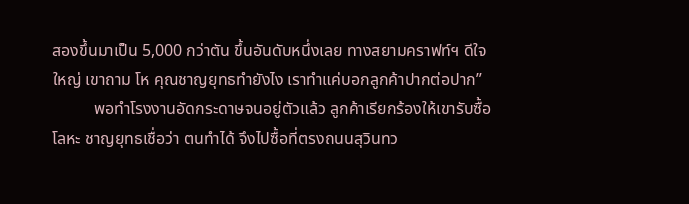สองขึ้นมาเป็น 5,000 กว่าตัน ขึ้นอันดับหนึ่งเลย ทางสยามคราฟท์ฯ ดีใจใหญ่ เขาถาม โห คุณชาญยุทธทำยังไง เราทำแค่บอกลูกค้าปากต่อปาก”
          พอทำโรงงานอัดกระดาษจนอยู่ตัวแล้ว ลูกค้าเรียกร้องให้เขารับซื้อโลหะ ชาญยุทธเชื่อว่า ตนทำได้ จึงไปซื้อที่ตรงถนนสุวินทว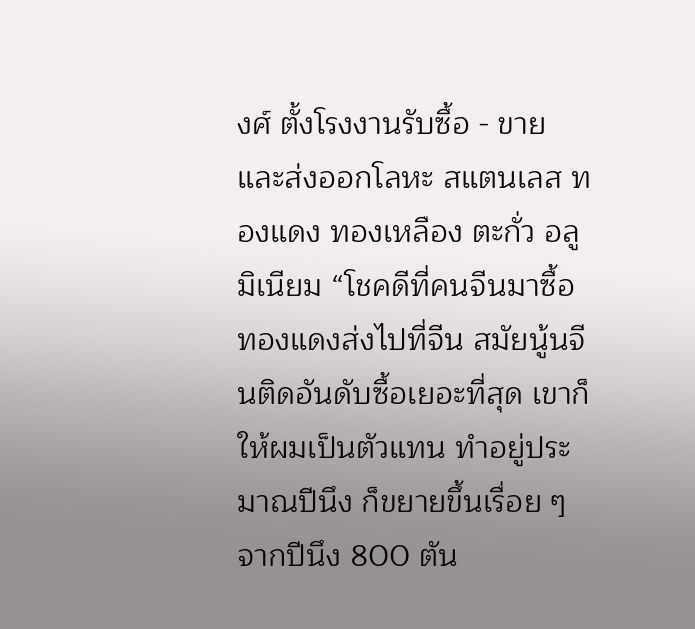งศ์ ตั้งโรงงานรับซื้อ - ขาย และส่งออกโลหะ สแตนเลส ทองแดง ทองเหลือง ตะกั่ว อลูมิเนียม “โชคดีที่คนจีนมาซื้อทองแดงส่งไปที่จีน สมัยนู้นจีนติดอันดับซื้อเยอะที่สุด เขาก็ให้ผมเป็นตัวแทน ทำอยู่ประมาณปีนึง ก็ขยายขึ้นเรื่อย ๆ จากปีนึง 800 ตัน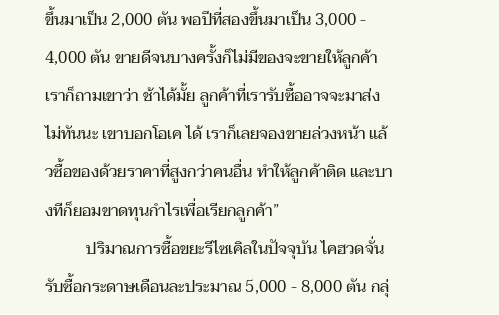ขึ้นมาเป็น 2,000 ตัน พอปีที่สองขึ้นมาเป็น 3,000 - 4,000 ตัน ขายดีจนบางครั้งก็ไม่มีของจะขายให้ลูกค้า เราก็ถามเขาว่า ช้าได้มั้ย ลูกค้าที่เรารับซื้ออาจจะมาส่งไม่ทันนะ เขาบอกโอเค ได้ เราก็เลยจองขายล่วงหน้า แล้วซื้อของด้วยราคาที่สูงกว่าคนอื่น ทำให้ลูกค้าติด และบางทีก็ยอมขาดทุนกำไรเพื่อเรียกลูกค้า”
          ปริมาณการซื้อขยะรีไซเคิลในปัจจุบัน ไคฮวดจั่นรับซื้อกระดาษเดือนละประมาณ 5,000 - 8,000 ตัน กลุ่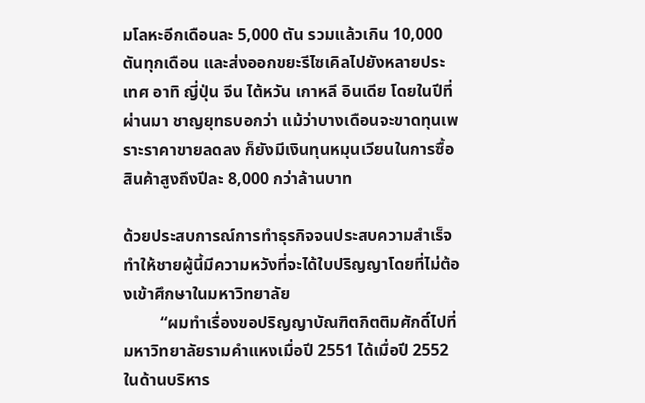มโลหะอีกเดือนละ 5,000 ตัน รวมแล้วเกิน 10,000 ตันทุกเดือน และส่งออกขยะรีไซเคิลไปยังหลายประเทศ อาทิ ญี่ปุ่น จีน ไต้หวัน เกาหลี อินเดีย โดยในปีที่ผ่านมา ชาญยุทธบอกว่า แม้ว่าบางเดือนจะขาดทุนเพราะราคาขายลดลง ก็ยังมีเงินทุนหมุนเวียนในการซื้อสินค้าสูงถึงปีละ 8,000 กว่าล้านบาท

ด้วยประสบการณ์การทำธุรกิจจนประสบความสำเร็จ ทำให้ชายผู้นี้มีความหวังที่จะได้ใบปริญญาโดยที่ไม่ต้องเข้าศึกษาในมหาวิทยาลัย
         “ผมทำเรื่องขอปริญญาบัณฑิตกิตติมศักดิ์ไปที่มหาวิทยาลัยรามคำแหงเมื่อปี 2551 ได้เมื่อปี 2552 ในด้านบริหาร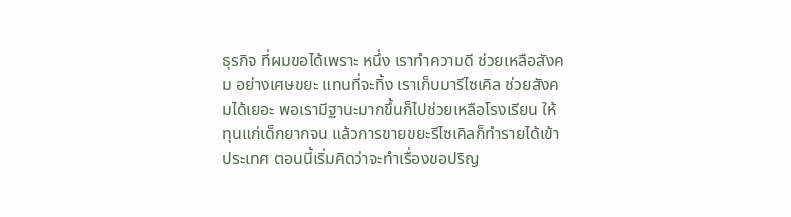ธุรกิจ ที่ผมขอได้เพราะ หนึ่ง เราทำความดี ช่วยเหลือสังคม อย่างเศษขยะ แทนที่จะทิ้ง เราเก็บมารีไซเคิล ช่วยสังคมได้เยอะ พอเรามีฐานะมากขึ้นก็ไปช่วยเหลือโรงเรียน ให้ทุนแก่เด็กยากจน แล้วการขายขยะรีไซเคิลก็ทำรายได้เข้าประเทศ ตอนนี้เริ่มคิดว่าจะทำเรื่องขอปริญ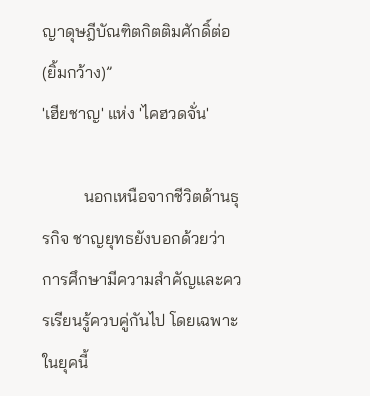ญาดุษฎีบัณฑิตกิตติมศักดิ์ต่อ (ยิ้มกว้าง)”
'เฮียชาญ' แห่ง 'ไคฮวดจั่น'

          นอกเหนือจากชีวิตด้านธุรกิจ ชาญยุทธยังบอกด้วยว่า การศึกษามีความสำคัญและควรเรียนรู้ควบคู่กันไป โดยเฉพาะในยุคนี้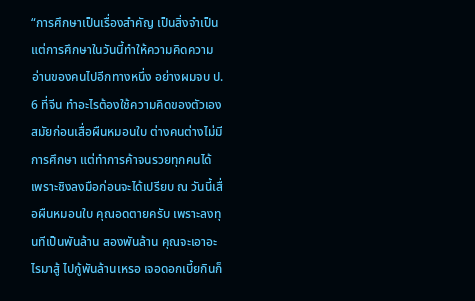“การศึกษาเป็นเรื่องสำคัญ เป็นสิ่งจำเป็น แต่การศึกษาในวันนี้ทำให้ความคิดความอ่านของคนไปอีกทางหนึ่ง อย่างผมจบ ป. 6 ที่จีน ทำอะไรต้องใช้ความคิดของตัวเอง สมัยก่อนเสื่อผืนหมอนใบ ต่างคนต่างไม่มีการศึกษา แต่ทำการค้าจนรวยทุกคนได้ เพราะชิงลงมือก่อนจะได้เปรียบ ณ วันนี้เสื่อผืนหมอนใบ คุณอดตายครับ เพราะลงทุนทีเป็นพันล้าน สองพันล้าน คุณจะเอาอะไรมาสู้ ไปกู้พันล้านเหรอ เจอดอกเบี้ยกินก็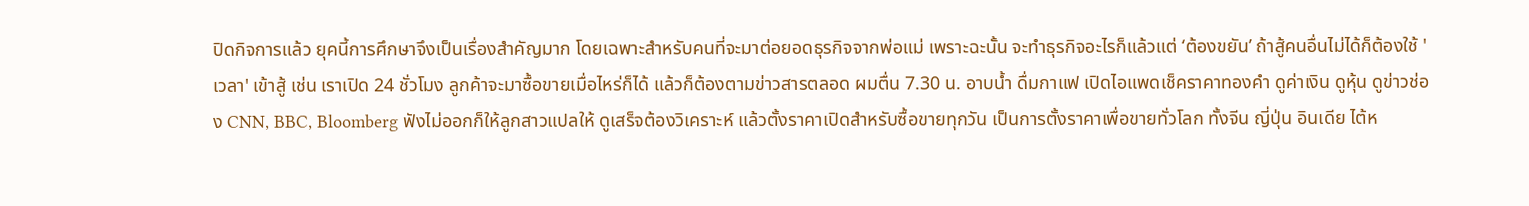ปิดกิจการแล้ว ยุคนี้การศึกษาจึงเป็นเรื่องสำคัญมาก โดยเฉพาะสำหรับคนที่จะมาต่อยอดธุรกิจจากพ่อแม่ เพราะฉะนั้น จะทำธุรกิจอะไรก็แล้วแต่ ‘ต้องขยัน’ ถ้าสู้คนอื่นไม่ได้ก็ต้องใช้ 'เวลา' เข้าสู้ เช่น เราเปิด 24 ชั่วโมง ลูกค้าจะมาซื้อขายเมื่อไหร่ก็ได้ แล้วก็ต้องตามข่าวสารตลอด ผมตื่น 7.30 น. อาบน้ำ ดื่มกาแฟ เปิดไอแพดเช็คราคาทองคำ ดูค่าเงิน ดูหุ้น ดูข่าวช่อง CNN, BBC, Bloomberg ฟังไม่ออกก็ให้ลูกสาวแปลให้ ดูเสร็จต้องวิเคราะห์ แล้วตั้งราคาเปิดสำหรับซื้อขายทุกวัน เป็นการตั้งราคาเพื่อขายทั่วโลก ทั้งจีน ญี่ปุ่น อินเดีย ไต้ห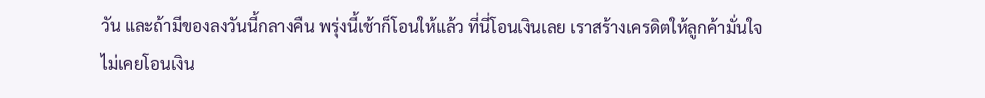วัน และถ้ามีของลงวันนี้กลางคืน พรุ่งนี้เช้าก็โอนให้แล้ว ที่นี่โอนเงินเลย เราสร้างเครดิตให้ลูกค้ามั่นใจ ไม่เคยโอนเงิน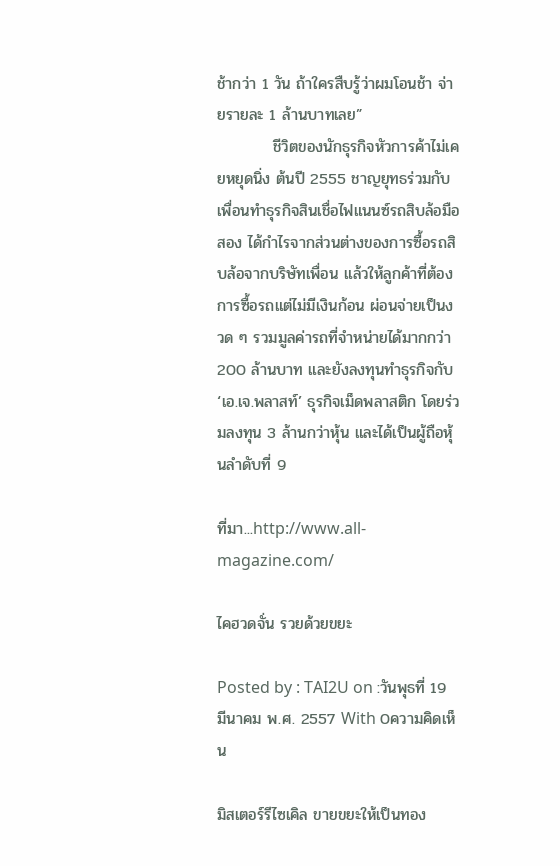ช้ากว่า 1 วัน ถ้าใครสืบรู้ว่าผมโอนช้า จ่ายรายละ 1 ล้านบาทเลย”
          ชีวิตของนักธุรกิจหัวการค้าไม่เคยหยุดนิ่ง ต้นปี 2555 ชาญยุทธร่วมกับเพื่อนทำธุรกิจสินเชื่อไฟแนนซ์รถสิบล้อมือสอง ได้กำไรจากส่วนต่างของการซื้อรถสิบล้อจากบริษัทเพื่อน แล้วให้ลูกค้าที่ต้องการซื้อรถแต่ไม่มีเงินก้อน ผ่อนจ่ายเป็นงวด ๆ รวมมูลค่ารถที่จำหน่ายได้มากกว่า 200 ล้านบาท และยังลงทุนทำธุรกิจกับ ‘เอ.เจ.พลาสท์’ ธุรกิจเม็ดพลาสติก โดยร่วมลงทุน 3 ล้านกว่าหุ้น และได้เป็นผู้ถือหุ้นลำดับที่ 9

ที่มา...http://www.all-magazine.com/

ไคฮวดจั่น รวยด้วยขยะ

Posted by : TAI2U on :วันพุธที่ 19 มีนาคม พ.ศ. 2557 With 0ความคิดเห็น

มิสเตอร์รีไซเคิล ขายขยะให้เป็นทอง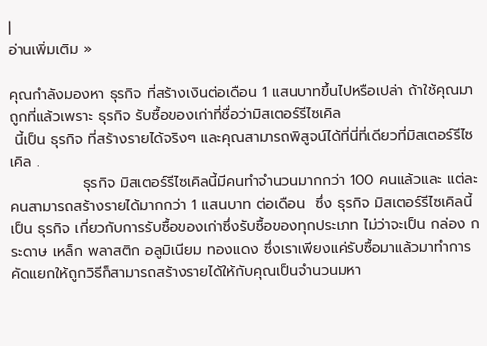|
อ่านเพิ่มเติม »

คุณกำลังมองหา ธุรกิจ ที่สร้างเงินต่อเดือน 1 แสนบาทขึ้นไปหรือเปล่า ถ้าใช้คุณมาถูกที่แล้วเพราะ ธุรกิจ รับซื้อของเก่าที่ชื่อว่ามิสเตอร์รีไซเคิล
 นี้เป็น ธุรกิจ ที่สร้างรายได้จริงๆ และคุณสามารถพิสูจน์ได้ที่นี่ที่เดียวที่มิสเตอร์รีไซเคิล .
              ธุรกิจ มิสเตอร์รีไซเคิลนี้มีคนทำจำนวนมากกว่า 100 คนแล้วและ แต่ละคนสามารถสร้างรายได้มากกว่า 1 แสนบาท ต่อเดือน  ซึ่ง ธุรกิจ มิสเตอร์รีไซเคิลนี้เป็น ธุรกิจ เกี่ยวกับการรับซื้อของเก่าซึ่งรับซื้อของทุกประเภท ไม่ว่าจะเป็น กล่อง กระดาษ เหล็ก พลาสติก อลูมิเนียม ทองแดง ซึ่งเราเพียงแค่รับซื้อมาแล้วมาทำการคัดแยกให้ถูกวิธีก็สามารถสร้างรายได้ให้กับคุณเป็นจำนวนมหา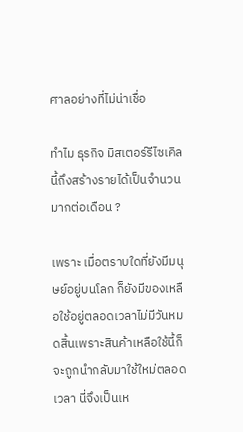ศาลอย่างที่ไม่น่าเชื่อ

ทำไม ธุรกิจ มิสเตอร์รีไซเคิลนี้ถึงสร้างรายได้เป็นจำนวนมากต่อเดือน ?

เพราะ เมื่อตราบใดที่ยังมีมนุษย์อยู่บนโลก ก็ยังมีของเหลือใช้อยู่ตลอดเวลาไม่มีวันหมดสิ้นเพราะสินค้าเหลือใช้นี้ก็จะถูกนำกลับมาใช้ใหม่ตลอดเวลา นี่จึงเป็นเห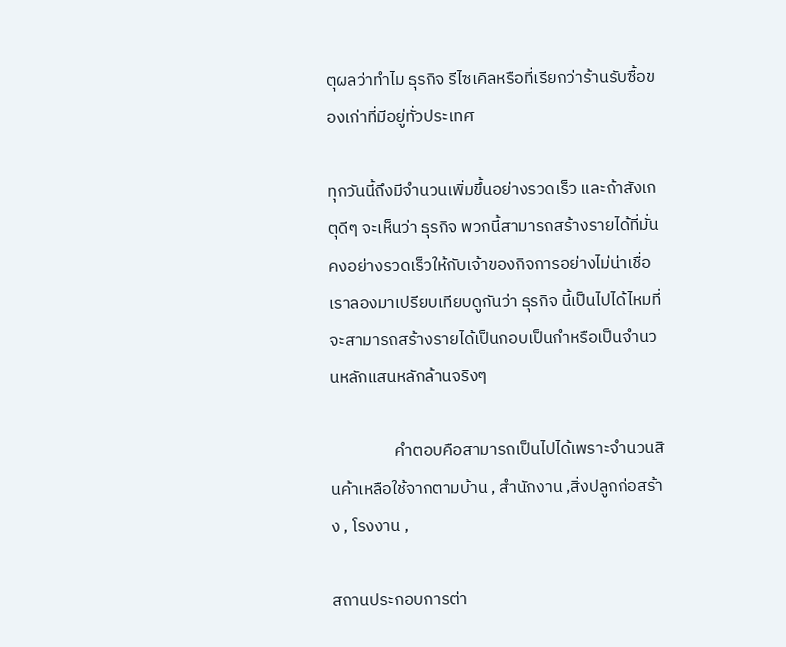ตุผลว่าทำไม ธุรกิจ รีไซเคิลหรือที่เรียกว่าร้านรับซื้อของเก่าที่มีอยู่ทั่วประเทศ

ทุกวันนี้ถึงมีจำนวนเพิ่มขึ้นอย่างรวดเร็ว และถ้าสังเกตุดีๆ จะเห็นว่า ธุรกิจ พวกนี้สามารถสร้างรายได้ที่มั่นคงอย่างรวดเร็วให้กับเจ้าของกิจการอย่างไม่น่าเชื่อ เราลองมาเปรียบเทียบดูกันว่า ธุรกิจ นี้เป็นไปได้ไหมที่จะสามารถสร้างรายได้เป็นกอบเป็นกำหรือเป็นจำนวนหลักแสนหลักล้านจริงๆ

                 คำตอบคือสามารถเป็นไปได้เพราะจำนวนสินค้าเหลือใช้จากตามบ้าน , สำนักงาน ,สิ่งปลูกก่อสร้าง , โรงงาน ,

สถานประกอบการต่า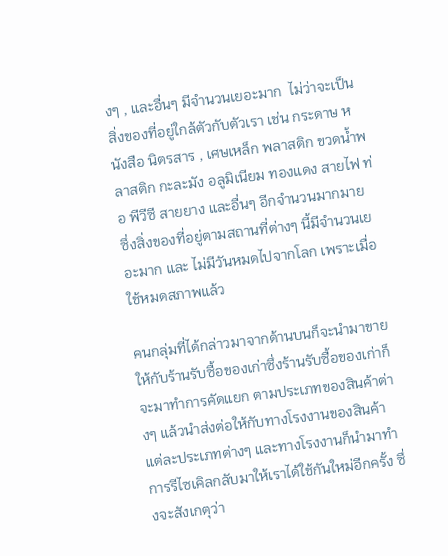งๆ , และอื่นๆ มีจำนวนเยอะมาก  ไม่ว่าจะเป็น สิ่งของที่อยู่ใกล้ตัวกับตัวเรา เช่น กระดาษ หนังสือ นิตรสาร , เศษเหล็ก พลาสติก ขวดน้ำพลาสติก กะละมัง อลูมิเนียม ทองแดง สายไฟ ท่อ พีวีซี สายยาง และอื่นๆ อีกจำนวนมากมาย ซึ่งสิ่งของที่อยู่ตามสถานที่ต่างๆ นี้มีจำนวนเยอะมาก และ ไม่มีวันหมดไปจากโลก เพราะเมื่อใช้หมดสภาพแล้ว

คนกลุ่มที่ได้กล่าวมาจากด้านบนก็จะนำมาขายให้กับร้านรับซื้อของเก่าซึ่งร้านรับซื้อของเก่าก็จะมาทำการคัดแยก ตามประเภทของสินค้าต่างๆ แล้วนำส่งต่อให้กับทางโรงงานของสินค้าแต่ละประเภทต่างๆ และทางโรงงานก็นำมาทำการรีไซเคิลกลับมาให้เราได้ใช้กันใหม่อีกครั้ง ซึ่งจะสังเกตุว่า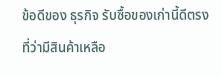ข้อดีของ ธุรกิจ รับซื้อของเก่านี้ดีตรงที่ว่ามีสินค้าเหลือ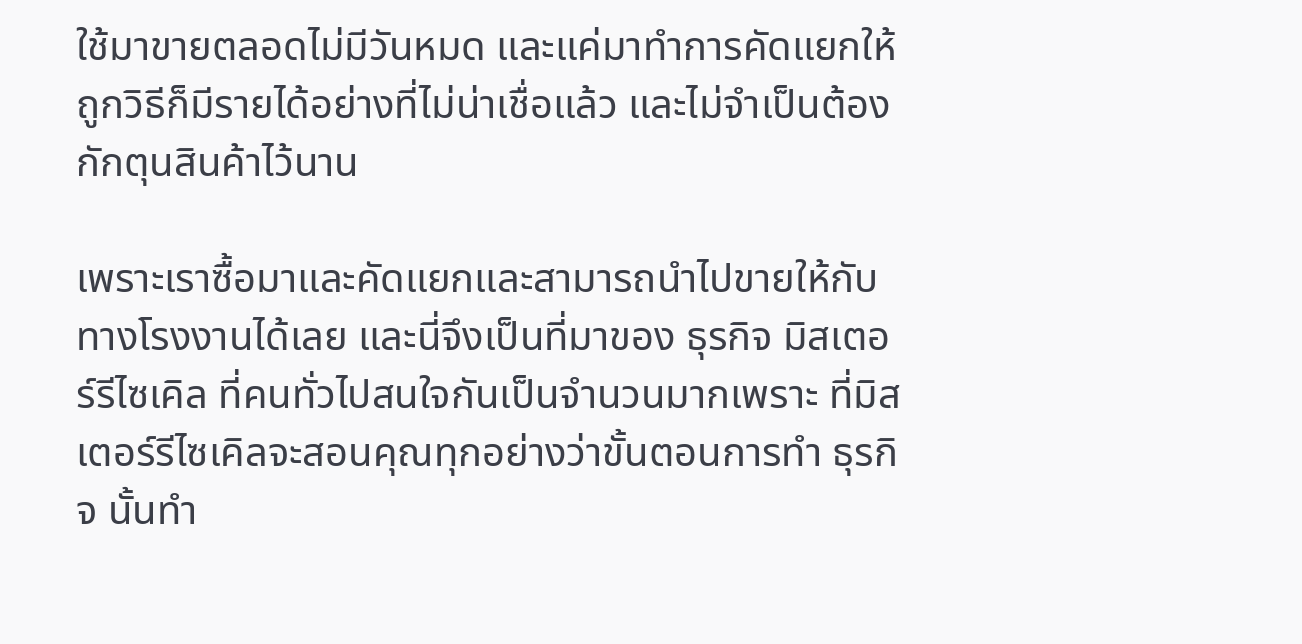ใช้มาขายตลอดไม่มีวันหมด และแค่มาทำการคัดแยกให้ถูกวิธีก็มีรายได้อย่างที่ไม่น่าเชื่อแล้ว และไม่จำเป็นต้องกักตุนสินค้าไว้นาน

เพราะเราซื้อมาและคัดแยกและสามารถนำไปขายให้กับทางโรงงานได้เลย และนี่จึงเป็นที่มาของ ธุรกิจ มิสเตอร์รีไซเคิล ที่คนทั่วไปสนใจกันเป็นจำนวนมากเพราะ ที่มิสเตอร์รีไซเคิลจะสอนคุณทุกอย่างว่าขั้นตอนการทำ ธุรกิจ นั้นทำ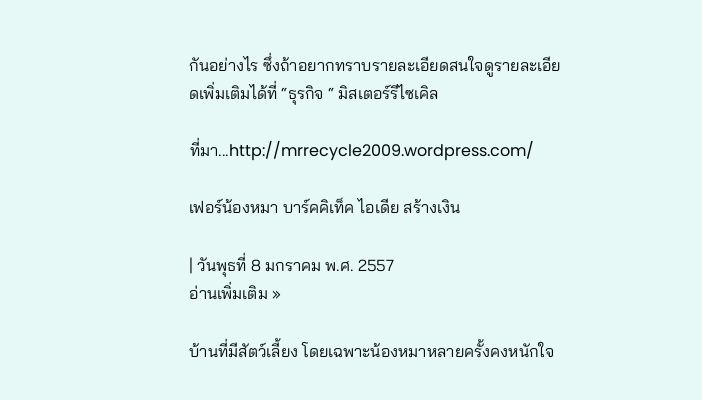กันอย่างไร ซึ่งถ้าอยากทราบรายละเอียดสนใจดูรายละเอียดเพิ่มเติมได้ที่ “ธุรกิจ “ มิสเตอร์รีไซเคิล

ที่มา...http://mrrecycle2009.wordpress.com/

เฟอร์น้องหมา บาร์คคิเท็ค ไอเดีย สร้างเงิน

| วันพุธที่ 8 มกราคม พ.ศ. 2557
อ่านเพิ่มเติม »

บ้านที่มีสัตว์เลี้ยง โดยเฉพาะน้องหมาหลายครั้งคงหนักใจ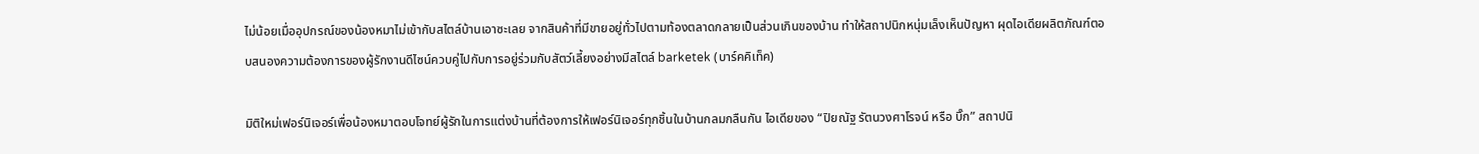ไม่น้อยเมื่ออุปกรณ์ของน้องหมาไม่เข้ากับสไตล์บ้านเอาซะเลย จากสินค้าที่มีขายอยู่ทั่วไปตามท้องตลาดกลายเป็นส่วนเกินของบ้าน ทำให้สถาปนิกหนุ่มเล็งเห็นปัญหา ผุดไอเดียผลิตภัณฑ์ตอบสนองความต้องการของผู้รักงานดีไซน์ควบคู่ไปกับการอยู่ร่วมกับสัตว์เลี้ยงอย่างมีสไตล์ barketek (บาร์คคิเท็ค)

มิติใหม่เฟอร์นิเจอร์เพื่อน้องหมาตอบโจทย์ผู้รักในการแต่งบ้านที่ต้องการให้เฟอร์นิเจอร์ทุกชิ้นในบ้านกลมกลืนกัน ไอเดียของ “ปิยณัฐ รัตนวงศาโรจน์ หรือ บิ๊ก” สถาปนิ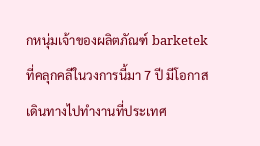กหนุ่มเจ้าของผลิตภัณฑ์ barketek ที่คลุกคลีในวงการนี้มา 7 ปี มีโอกาสเดินทางไปทำงานที่ประเทศ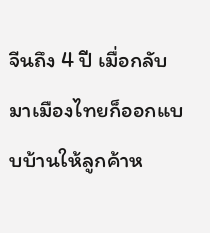จีนถึง 4 ปี เมื่อกลับมาเมืองไทยก็ออกแบบบ้านให้ลูกค้าห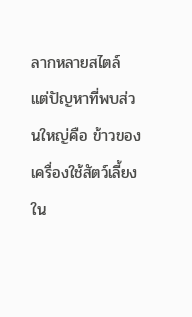ลากหลายสไตล์ แต่ปัญหาที่พบส่วนใหญ่คือ ข้าวของเครื่องใช้สัตว์เลี้ยงใน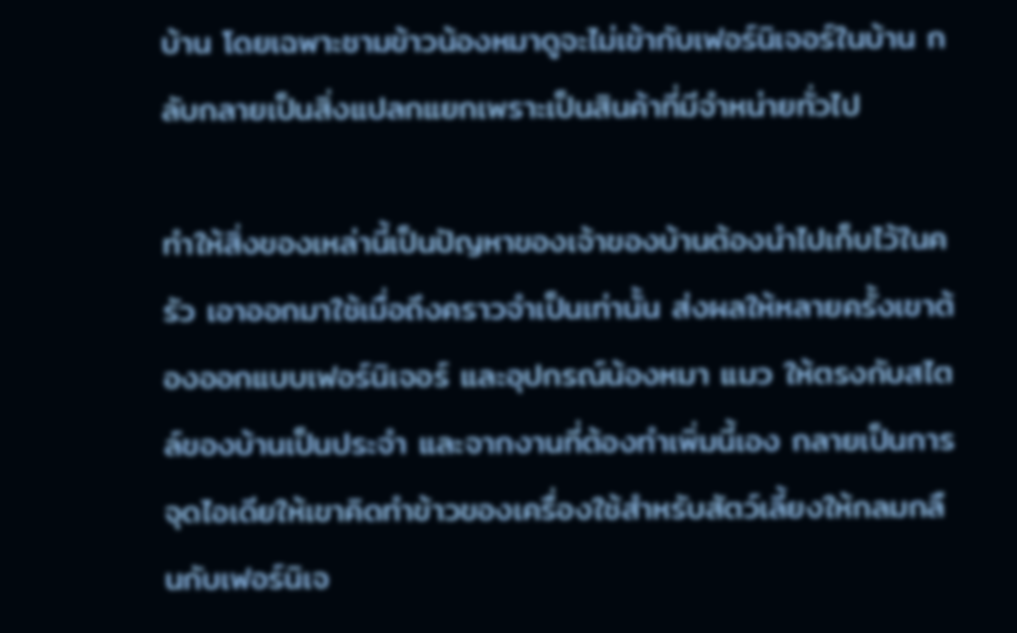บ้าน โดยเฉพาะชามข้าวน้องหมาดูจะไม่เข้ากับเฟอร์นิเจอร์ในบ้าน กลับกลายเป็นสิ่งแปลกแยกเพราะเป็นสินค้าที่มีจำหน่ายทั่วไป

ทำให้สิ่งของเหล่านี้เป็นปัญหาของเจ้าของบ้านต้องนำไปเก็บไว้ในครัว เอาออกมาใช้เมื่อถึงคราวจำเป็นเท่านั้น ส่งผลให้หลายครั้งเขาต้องออกแบบเฟอร์นิเจอร์ และอุปกรณ์น้องหมา แมว ให้ตรงกับสไตล์ของบ้านเป็นประจำ และจากงานที่ต้องทำเพิ่มนี้เอง กลายเป็นการจุดไอเดียให้เขาคิดทำข้าวของเครื่องใช้สำหรับสัตว์เลี้ยงให้กลมกลืนกับเฟอร์นิเจ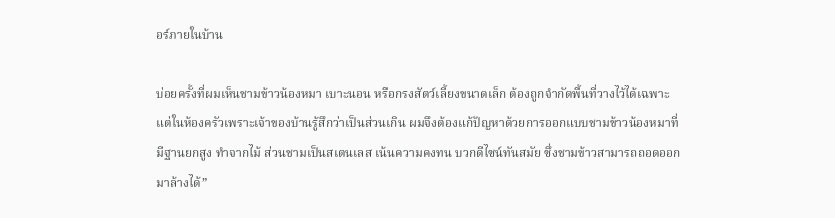อร์ภายในบ้าน

บ่อยครั้งที่ผมเห็นชามข้าวน้องหมา เบาะนอน หรือกรงสัตว์เลี้ยงขนาดเล็ก ต้องถูกจำกัดพื้นที่วางไว้ได้เฉพาะแต่ในห้องครัวเพราะเจ้าของบ้านรู้สึกว่าเป็นส่วนเกิน ผมจึงต้องแก้ปัญหาด้วยการออกแบบชามข้าวน้องหมาที่มีฐานยกสูง ทำจากไม้ ส่วนชามเป็นสเตนเลส เน้นความคงทน บวกดีไซน์ทันสมัย ซึ่งชามข้าวสามารถถอดออกมาล้างได้”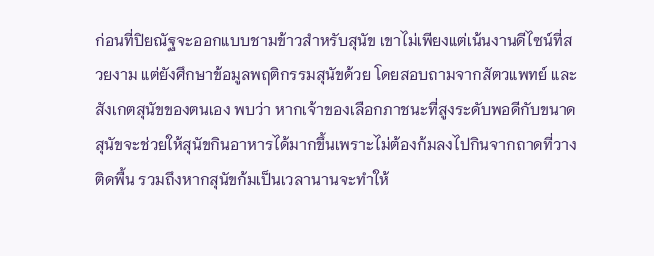ก่อนที่ปิยณัฐจะออกแบบชามข้าวสำหรับสุนัข เขาไม่เพียงแต่เน้นงานดีไซน์ที่สวยงาม แต่ยังศึกษาข้อมูลพฤติกรรมสุนัขด้วย โดยสอบถามจากสัตวแพทย์ และสังเกตสุนัขของตนเอง พบว่า หากเจ้าของเลือกภาชนะที่สูงระดับพอดีกับขนาดสุนัขจะช่วยให้สุนัขกินอาหารได้มากขึ้นเพราะไม่ต้องก้มลงไปกินจากถาดที่วางติดพื้น รวมถึงหากสุนัขก้มเป็นเวลานานจะทำให้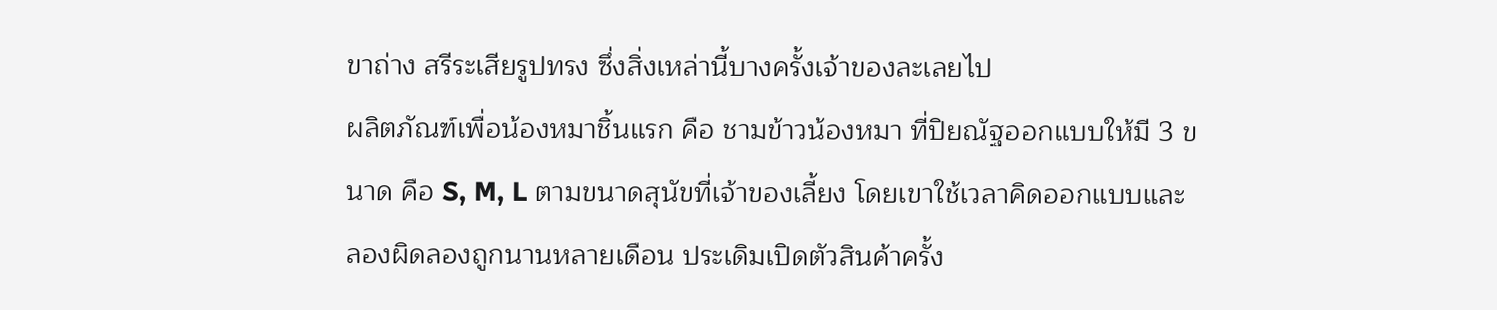ขาถ่าง สรีระเสียรูปทรง ซึ่งสิ่งเหล่านี้บางครั้งเจ้าของละเลยไป
ผลิตภัณฑ์เพื่อน้องหมาชิ้นแรก คือ ชามข้าวน้องหมา ที่ปิยณัฐออกแบบให้มี 3 ขนาด คือ S, M, L ตามขนาดสุนัขที่เจ้าของเลี้ยง โดยเขาใช้เวลาคิดออกแบบและลองผิดลองถูกนานหลายเดือน ประเดิมเปิดตัวสินค้าครั้ง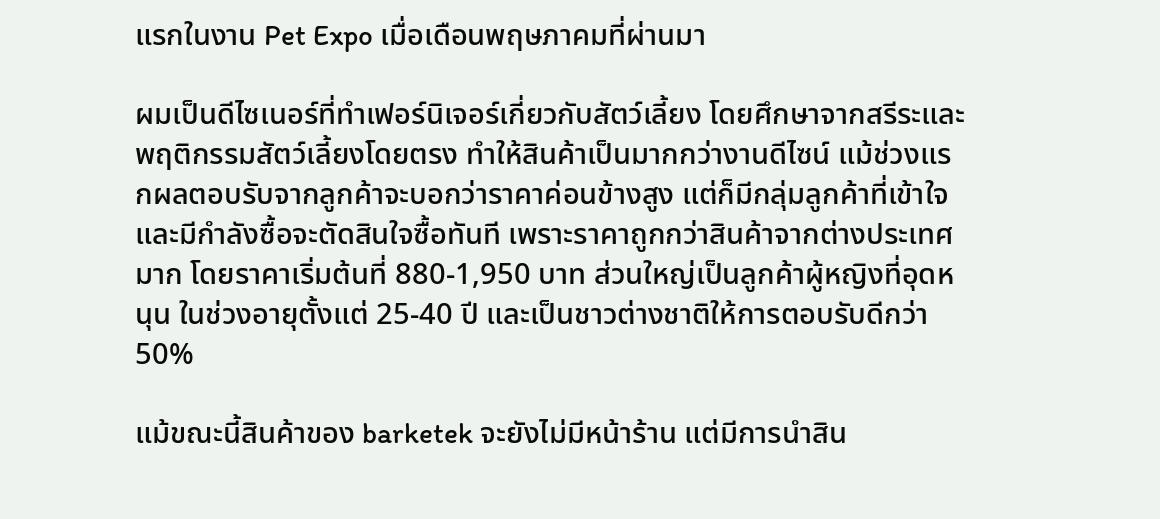แรกในงาน Pet Expo เมื่อเดือนพฤษภาคมที่ผ่านมา

ผมเป็นดีไซเนอร์ที่ทำเฟอร์นิเจอร์เกี่ยวกับสัตว์เลี้ยง โดยศึกษาจากสรีระและพฤติกรรมสัตว์เลี้ยงโดยตรง ทำให้สินค้าเป็นมากกว่างานดีไซน์ แม้ช่วงแรกผลตอบรับจากลูกค้าจะบอกว่าราคาค่อนข้างสูง แต่ก็มีกลุ่มลูกค้าที่เข้าใจและมีกำลังซื้อจะตัดสินใจซื้อทันที เพราะราคาถูกกว่าสินค้าจากต่างประเทศมาก โดยราคาเริ่มต้นที่ 880-1,950 บาท ส่วนใหญ่เป็นลูกค้าผู้หญิงที่อุดหนุน ในช่วงอายุตั้งแต่ 25-40 ปี และเป็นชาวต่างชาติให้การตอบรับดีกว่า 50%

แม้ขณะนี้สินค้าของ barketek จะยังไม่มีหน้าร้าน แต่มีการนำสิน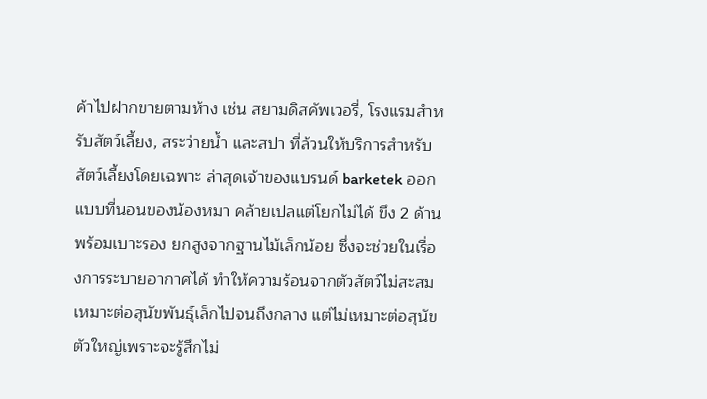ค้าไปฝากขายตามห้าง เช่น สยามดิสคัพเวอรี่, โรงแรมสำหรับสัตว์เลี้ยง, สระว่ายน้ำ และสปา ที่ล้วนให้บริการสำหรับสัตว์เลี้ยงโดยเฉพาะ ล่าสุดเจ้าของแบรนด์ barketek ออกแบบที่นอนของน้องหมา คล้ายเปลแต่โยกไม่ได้ ขึง 2 ด้าน พร้อมเบาะรอง ยกสูงจากฐานไม้เล็กน้อย ซึ่งจะช่วยในเรื่องการระบายอากาศได้ ทำให้ความร้อนจากตัวสัตว์ไม่สะสม เหมาะต่อสุนัขพันธุ์เล็กไปจนถึงกลาง แต่ไม่เหมาะต่อสุนัขตัวใหญ่เพราะจะรู้สึกไม่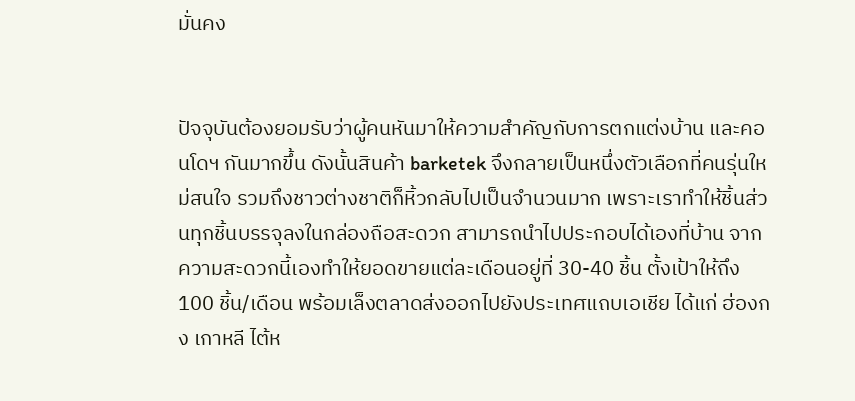มั่นคง


ปัจจุบันต้องยอมรับว่าผู้คนหันมาให้ความสำคัญกับการตกแต่งบ้าน และคอนโดฯ กันมากขึ้น ดังนั้นสินค้า barketek จึงกลายเป็นหนึ่งตัวเลือกที่คนรุ่นใหม่สนใจ รวมถึงชาวต่างชาติก็หิ้วกลับไปเป็นจำนวนมาก เพราะเราทำให้ชิ้นส่วนทุกชิ้นบรรจุลงในกล่องถือสะดวก สามารถนำไปประกอบได้เองที่บ้าน จากความสะดวกนี้เองทำให้ยอดขายแต่ละเดือนอยู่ที่ 30-40 ชิ้น ตั้งเป้าให้ถึง 100 ชิ้น/เดือน พร้อมเล็งตลาดส่งออกไปยังประเทศแถบเอเชีย ได้แก่ ฮ่องกง เกาหลี ไต้ห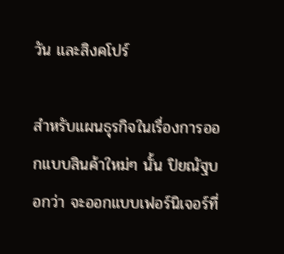วัน และสิงคโปร์

สำหรับแผนธุรกิจในเรื่องการออกแบบสินค้าใหม่ๆ นั้น ปิยณัฐบอกว่า จะออกแบบเฟอร์นิเจอร์ที่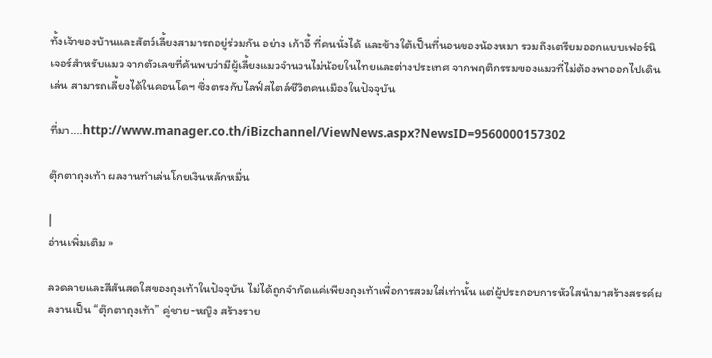ทั้งเจ้าของบ้านและสัตว์เลี้ยงสามารถอยู่ร่วมกัน อย่าง เก้าอี้ ที่คนนั่งได้ และข้างใต้เป็นที่นอนของน้องหมา รวมถึงเตรียมออกแบบเฟอร์นิเจอร์สำหรับแมว จากตัวเลขที่ค้นพบว่ามีผู้เลี้ยงแมวจำนวนไม่น้อยในไทยและต่างประเทศ จากพฤติกรรมของแมวที่ไม่ต้องพาออกไปเดินเล่น สามารถเลี้ยงได้ในคอนโดฯ ซึ่งตรงกับไลฟ์สไตล์ชีวิตคนเมืองในปัจจุบัน

ที่มา....http://www.manager.co.th/iBizchannel/ViewNews.aspx?NewsID=9560000157302

ตุ๊กตาถุงเท้า ผลงานทำเล่นโกยเงินหลักหมื่น

|
อ่านเพิ่มเติม »

ลวดลายและสีสันสดใสของถุงเท้าในปัจจุบัน ไม่ได้ถูกจำกัดแค่เพียงถุงเท้าเพื่อการสวมใส่เท่านั้น แต่ผู้ประกอบการหัวใสนำมาสร้างสรรค์ผลงานเป็น “ตุ๊กตาถุงเท้า” คู่ชาย-หญิง สร้างราย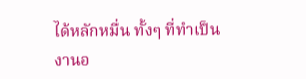ได้หลักหมื่น ทั้งๆ ที่ทำเป็นงานอ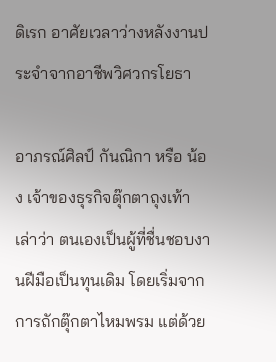ดิเรก อาศัยเวลาว่างหลังงานประจำจากอาชีพวิศวกรโยธา

อาภรณ์ศิลป์ กันณิกา หรือ น้อง เจ้าของธุรกิจตุ๊กตาถุงเท้า เล่าว่า ตนเองเป็นผู้ที่ชื่นชอบงานฝีมือเป็นทุนเดิม โดยเริ่มจากการถักตุ๊กตาไหมพรม แต่ด้วย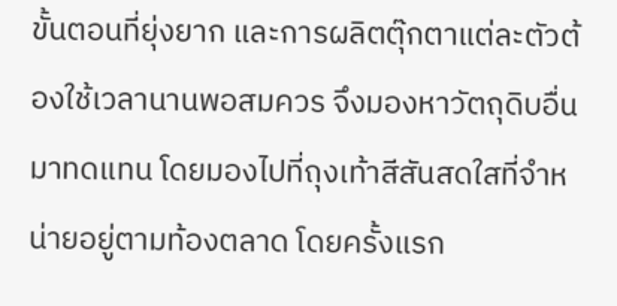ขั้นตอนที่ยุ่งยาก และการผลิตตุ๊กตาแต่ละตัวต้องใช้เวลานานพอสมควร จึงมองหาวัตถุดิบอื่นมาทดแทน โดยมองไปที่ถุงเท้าสีสันสดใสที่จำหน่ายอยู่ตามท้องตลาด โดยครั้งแรก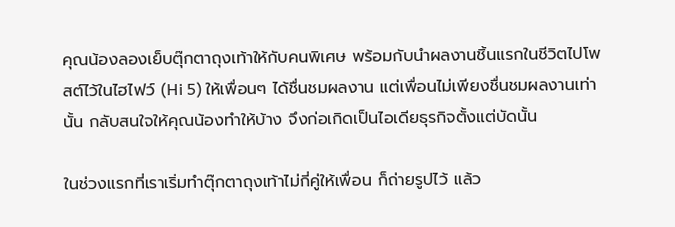คุณน้องลองเย็บตุ๊กตาถุงเท้าให้กับคนพิเศษ พร้อมกับนำผลงานชิ้นแรกในชีวิตไปโพสต์ไว้ในไฮไฟว์ (Hi 5) ให้เพื่อนๆ ได้ชื่นชมผลงาน แต่เพื่อนไม่เพียงชื่นชมผลงานเท่านั้น กลับสนใจให้คุณน้องทำให้บ้าง จึงก่อเกิดเป็นไอเดียธุรกิจตั้งแต่บัดนั้น

ในช่วงแรกที่เราเริ่มทำตุ๊กตาถุงเท้าไม่กี่คู่ให้เพื่อน ก็ถ่ายรูปไว้ แล้ว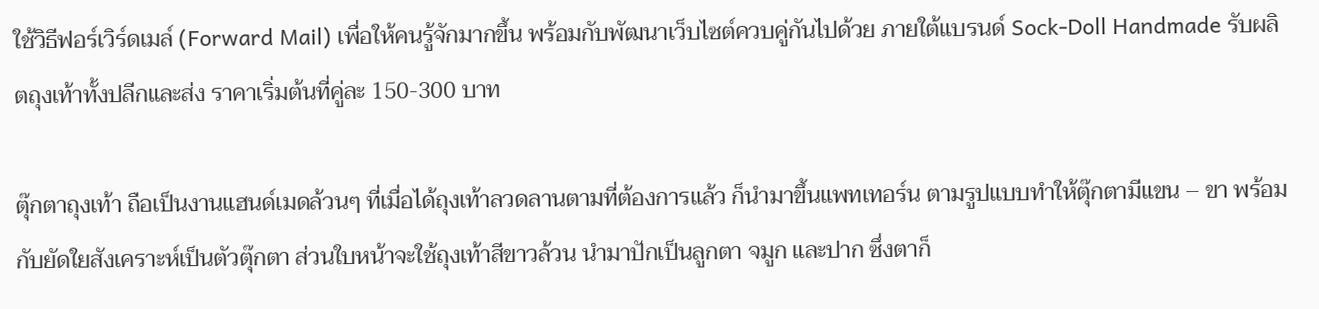ใช้วิธีฟอร์เวิร์ดเมล์ (Forward Mail) เพื่อให้คนรู้จักมากขึ้น พร้อมกับพัฒนาเว็บไซต์ควบคู่กันไปด้วย ภายใต้แบรนด์ Sock-Doll Handmade รับผลิตถุงเท้าทั้งปลีกและส่ง ราคาเริ่มต้นที่คู่ละ 150-300 บาท

ตุ๊กตาถุงเท้า ถือเป็นงานแฮนด์เมดล้วนๆ ที่เมื่อได้ถุงเท้าลวดลานตามที่ต้องการแล้ว ก็นำมาขึ้นแพทเทอร์น ตามรูปแบบทำให้ตุ๊กตามีแขน – ขา พร้อมกับยัดใยสังเคราะห์เป็นตัวตุ๊กตา ส่วนใบหน้าจะใช้ถุงเท้าสีขาวล้วน นำมาปักเป็นลูกตา จมูก และปาก ซึ่งตาก็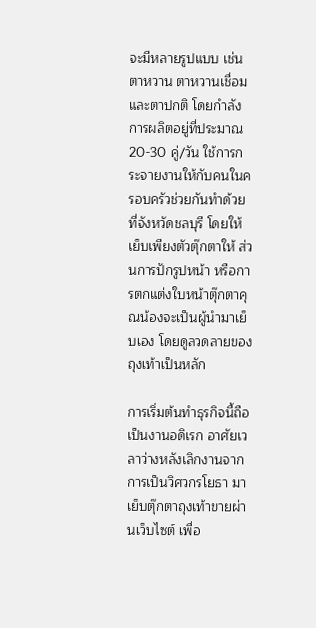จะมีหลายรูปแบบ เช่น ตาหวาน ตาหวานเชื่อม และตาปกติ โดยกำลังการผลิตอยู่ที่ประมาณ 20-30 คู่/วัน ใช้การกระจายงานให้กับคนในครอบครัวช่วยกันทำด้วย ที่จังหวัดชลบุรี โดยให้เย็บเพียงตัวตุ๊กตาให้ ส่วนการปักรูปหน้า หรือการตกแต่งใบหน้าตุ๊กตาคุณน้องจะเป็นผู้นำมาเย็บเอง โดยดูลวดลายของถุงเท้าเป็นหลัก

การเริ่มต้นทำธุรกิจนี้ถือเป็นงานอดิเรก อาศัยเวลาว่างหลังเลิกงานจากการเป็นวิศวกรโยธา มาเย็บตุ๊กตาถุงเท้าขายผ่านเว็บไซต์ เพื่อ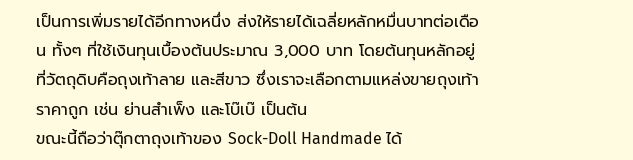เป็นการเพิ่มรายได้อีกทางหนึ่ง ส่งให้รายได้เฉลี่ยหลักหมื่นบาทต่อเดือน ทั้งๆ ที่ใช้เงินทุนเบื้องต้นประมาณ 3,000 บาท โดยต้นทุนหลักอยู่ที่วัตถุดิบคือถุงเท้าลาย และสีขาว ซึ่งเราจะเลือกตามแหล่งขายถุงเท้าราคาถูก เช่น ย่านสำเพ็ง และโบ๊เบ๊ เป็นต้น
ขณะนี้ถือว่าตุ๊กตาถุงเท้าของ Sock-Doll Handmade ได้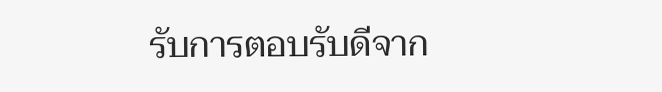รับการตอบรับดีจาก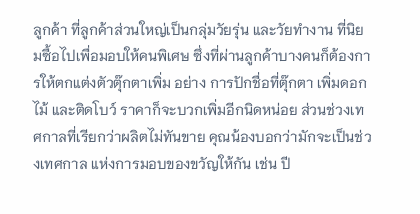ลูกค้า ที่ลูกค้าส่วนใหญ่เป็นกลุ่มวัยรุ่น และวัยทำงาน ที่นิยมซื้อไปเพื่อมอบให้คนพิเศษ ซึ่งที่ผ่านลูกค้าบางคนก็ต้องการให้ตกแต่งตัวตุ๊กตาเพิ่ม อย่าง การปักชื่อที่ตุ๊กตา เพิ่มดอกไม้ และติดโบว์ ราคาก็จะบวกเพิ่มอีกนิดหน่อย ส่วนช่วงเทศกาลที่เรียกว่าผลิตไม่ทันขาย คุณน้องบอกว่ามักจะเป็นช่วงเทศกาล แห่งการมอบของขวัญให้กัน เช่น ปี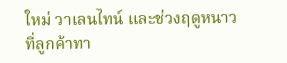ใหม่ วาเลนไทน์ และช่วงฤดูหนาว ที่ลูกค้าทา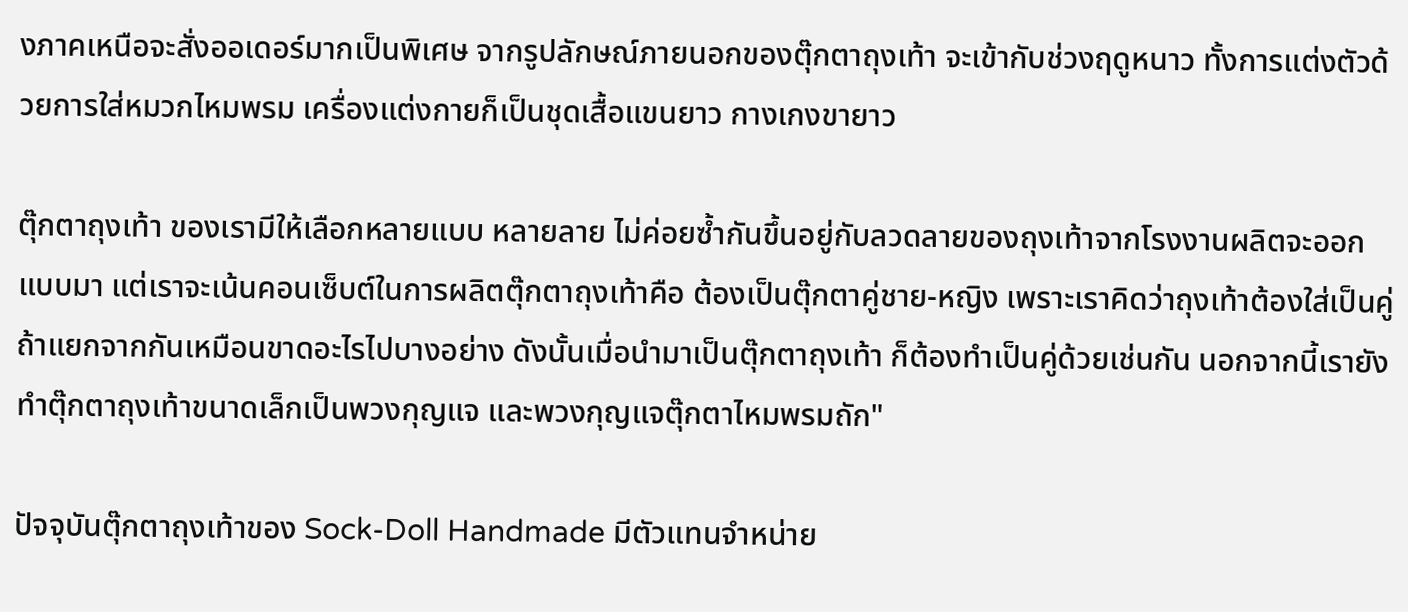งภาคเหนือจะสั่งออเดอร์มากเป็นพิเศษ จากรูปลักษณ์ภายนอกของตุ๊กตาถุงเท้า จะเข้ากับช่วงฤดูหนาว ทั้งการแต่งตัวด้วยการใส่หมวกไหมพรม เครื่องแต่งกายก็เป็นชุดเสื้อแขนยาว กางเกงขายาว

ตุ๊กตาถุงเท้า ของเรามีให้เลือกหลายแบบ หลายลาย ไม่ค่อยซ้ำกันขึ้นอยู่กับลวดลายของถุงเท้าจากโรงงานผลิตจะออกแบบมา แต่เราจะเน้นคอนเซ็บต์ในการผลิตตุ๊กตาถุงเท้าคือ ต้องเป็นตุ๊กตาคู่ชาย-หญิง เพราะเราคิดว่าถุงเท้าต้องใส่เป็นคู่ ถ้าแยกจากกันเหมือนขาดอะไรไปบางอย่าง ดังนั้นเมื่อนำมาเป็นตุ๊กตาถุงเท้า ก็ต้องทำเป็นคู่ด้วยเช่นกัน นอกจากนี้เรายังทำตุ๊กตาถุงเท้าขนาดเล็กเป็นพวงกุญแจ และพวงกุญแจตุ๊กตาไหมพรมถัก"

ปัจจุบันตุ๊กตาถุงเท้าของ Sock-Doll Handmade มีตัวแทนจำหน่าย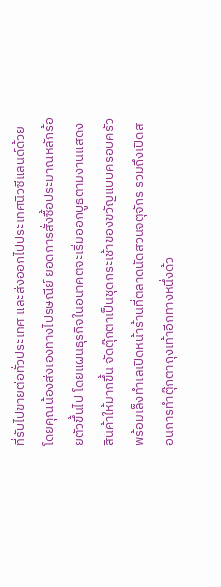ที่รับไปขายต่อทั่วประเทศ และส่งออกไปประเทศนิวซีแลนด์ด้วย โดยคุณน้องส่งเองทางไปรษณีย์ ยอดการสั่งซื้อประมาณหลักร้อยตัวขึ้นไป โดยแผนธุรกิจในอนาคตจะเริ่มออกบูธตามงานแสดงสินค้าให้มากขึ้น จัดตุ๊กตาเป็นชุดกระเช้าของขวัญแบบครอบครัว พร้อมเล็งทำเลเปิดหน้าร้านที่ตลาดนัดสวนจตุจักร รวมถึงเปิดสอนการทำตุ๊กตาถุงเท้าอีกทางหนึ่งด้ว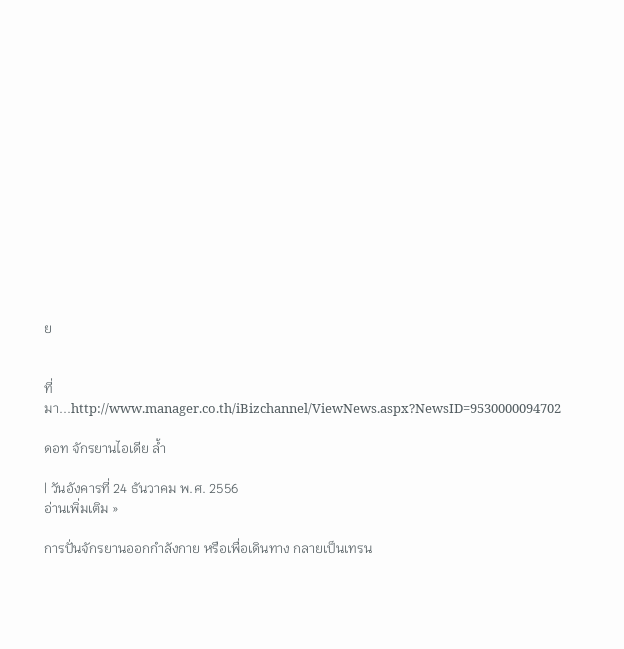ย


ที่มา...http://www.manager.co.th/iBizchannel/ViewNews.aspx?NewsID=9530000094702

ดอท จักรยานไอเดีย ล้ำ

| วันอังคารที่ 24 ธันวาคม พ.ศ. 2556
อ่านเพิ่มเติม »

การปั่นจักรยานออกกำลังกาย หรือเพื่อเดินทาง กลายเป็นเทรน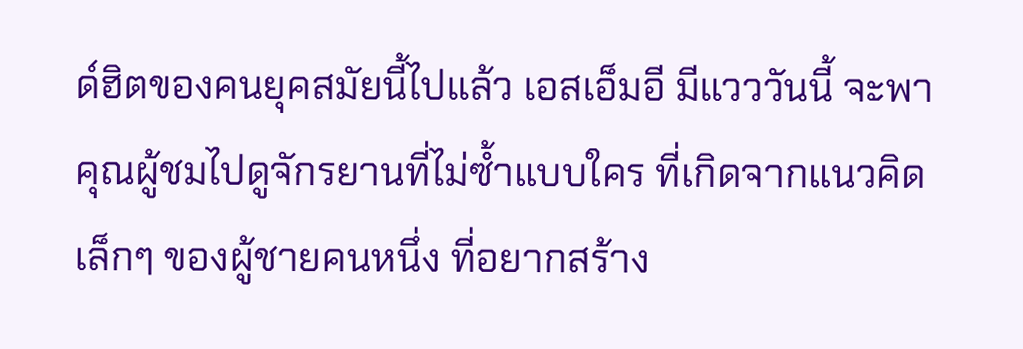ด์ฮิตของคนยุคสมัยนี้ไปแล้ว เอสเอ็มอี มีแวววันนี้ จะพาคุณผู้ชมไปดูจักรยานที่ไม่ซ้ำแบบใคร ที่เกิดจากแนวคิดเล็กๆ ของผู้ชายคนหนึ่ง ที่อยากสร้าง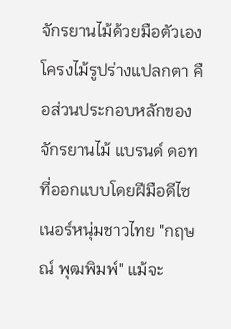จักรยานไม้ด้วยมือตัวเอง
โครงไม้รูปร่างแปลกตา คือส่วนประกอบหลักของจักรยานไม้ แบรนด์ ดอท ที่ออกแบบโดยฝีมือดีไซเนอร์หนุ่มชาวไทย "กฤษณ์ พุฒพิมพ์" แม้จะ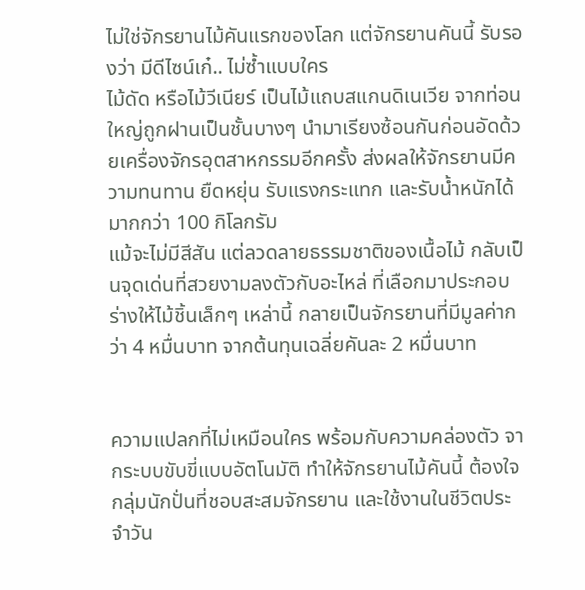ไม่ใช่จักรยานไม้คันแรกของโลก แต่จักรยานคันนี้ รับรองว่า มีดีไซน์เก๋.. ไม่ซ้ำแบบใคร
ไม้ดัด หรือไม้วีเนียร์ เป็นไม้แถบสแกนดิเนเวีย จากท่อนใหญ่ถูกฝานเป็นชั้นบางๆ นำมาเรียงซ้อนกันก่อนอัดด้วยเครื่องจักรอุตสาหกรรมอีกครั้ง ส่งผลให้จักรยานมีความทนทาน ยืดหยุ่น รับแรงกระแทก และรับน้ำหนักได้มากกว่า 100 กิโลกรัม
แม้จะไม่มีสีสัน แต่ลวดลายธรรมชาติของเนื้อไม้ กลับเป็นจุดเด่นที่สวยงามลงตัวกับอะไหล่ ที่เลือกมาประกอบร่างให้ไม้ชิ้นเล็กๆ เหล่านี้ กลายเป็นจักรยานที่มีมูลค่ากว่า 4 หมื่นบาท จากต้นทุนเฉลี่ยคันละ 2 หมื่นบาท


ความแปลกที่ไม่เหมือนใคร พร้อมกับความคล่องตัว จากระบบขับขี่แบบอัตโนมัติ ทำให้จักรยานไม้คันนี้ ต้องใจกลุ่มนักปั่นที่ชอบสะสมจักรยาน และใช้งานในชีวิตประจำวัน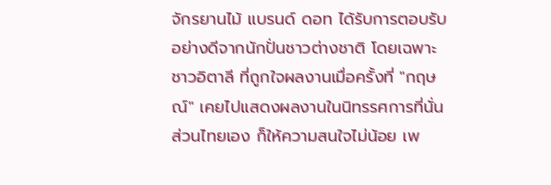จักรยานไม้ แบรนด์ ดอท ได้รับการตอบรับอย่างดีจากนักปั่นชาวต่างชาติ โดยเฉพาะชาวอิตาลี ที่ถูกใจผลงานเมื่อครั้งที่ "กฤษณ์" เคยไปแสดงผลงานในนิทรรศการที่นั่น ส่วนไทยเอง ก็ให้ความสนใจไม่น้อย เพ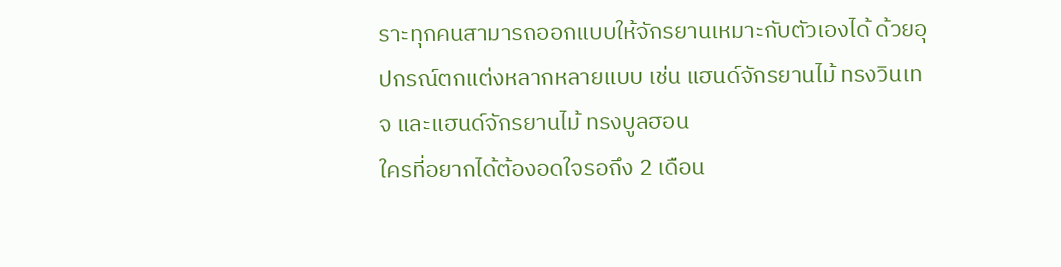ราะทุกคนสามารถออกแบบให้จักรยานเหมาะกับตัวเองได้ ด้วยอุปกรณ์ตกแต่งหลากหลายแบบ เช่น แฮนด์จักรยานไม้ ทรงวินเทจ และแฮนด์จักรยานไม้ ทรงบูลฮอน
ใครที่อยากได้ต้องอดใจรอถึง 2 เดือน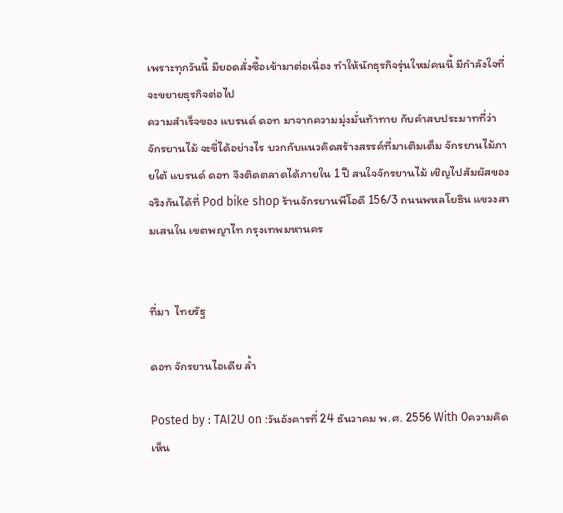เพราะทุกวันนี้ มียอดสั่งซื้อเข้ามาต่อเนื่อง ทำให้นักธุรกิจรุ่นใหม่คนนี้ มีกำลังใจที่จะขยายธุรกิจต่อไป
ความสำเร็จของ แบรนด์ ดอท มาจากความมุ่งมั่นท้าทาย กับคำสบประมาทที่ว่า จักรยานไม้ จะขี่ได้อย่างไร บวกกับแนวคิดสร้างสรรค์ที่มาเติมเต็ม จักรยานไม้ภายใต้ แบรนด์ ดอท จึงติดตลาดได้ภายใน 1 ปี สนใจจักรยานไม้ เชิญไปสัมผัสของจริงกันได้ที่ Pod bike shop ร้านจักรยานพีโอดี 156/3 ถนนพหลโยธิน แขวงสามเสนใน เขตพญาไท กรุงเทพมหานคร


ที่มา  ไทยรัฐ

ดอท จักรยานไอเดีย ล้ำ

Posted by : TAI2U on :วันอังคารที่ 24 ธันวาคม พ.ศ. 2556 With 0ความคิดเห็น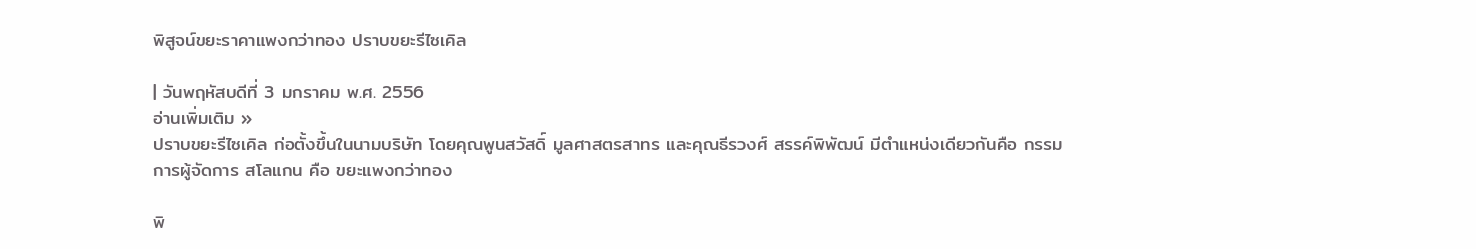พิสูจน์ขยะราคาแพงกว่าทอง ปราบขยะรีไซเคิล

| วันพฤหัสบดีที่ 3 มกราคม พ.ศ. 2556
อ่านเพิ่มเติม »
ปราบขยะรีไซเคิล ก่อตั้งขึ้นในนามบริษัท โดยคุณพูนสวัสดิ์ มูลศาสตรสาทร และคุณธีรวงศ์ สรรค์พิพัฒน์ มีตำแหน่งเดียวกันคือ กรรมการผู้จัดการ สโลแกน คือ ขยะแพงกว่าทอง

พิ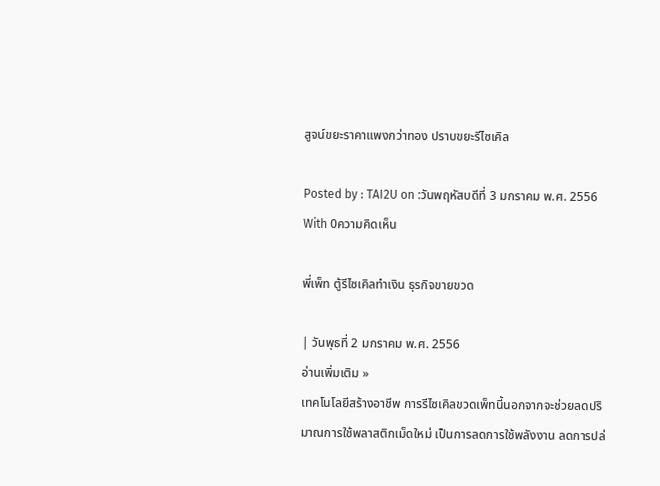สูจน์ขยะราคาแพงกว่าทอง ปราบขยะรีไซเคิล

Posted by : TAI2U on :วันพฤหัสบดีที่ 3 มกราคม พ.ศ. 2556 With 0ความคิดเห็น

พี่เพ็ท ตู้รีไซเคิลทำเงิน ธุรกิจขายขวด

| วันพุธที่ 2 มกราคม พ.ศ. 2556
อ่านเพิ่มเติม »
เทคโนโลยีสร้างอาชีพ การรีไซเคิลขวดเพ็ทนี้นอกจากจะช่วยลดปริมาณการใช้พลาสติกเม็ดใหม่ เป็นการลดการใช้พลังงาน ลดการปล่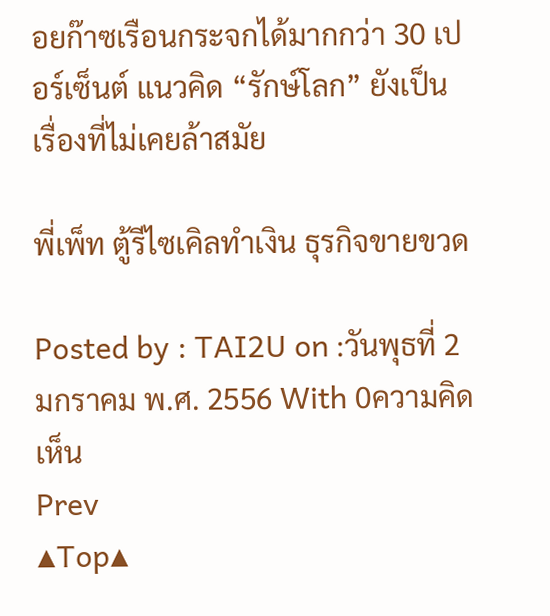อยก๊าซเรือนกระจกได้มากกว่า 30 เปอร์เซ็นต์ แนวคิด “รักษ์โลก” ยังเป็นเรื่องที่ไม่เคยล้าสมัย

พี่เพ็ท ตู้รีไซเคิลทำเงิน ธุรกิจขายขวด

Posted by : TAI2U on :วันพุธที่ 2 มกราคม พ.ศ. 2556 With 0ความคิดเห็น
Prev
▲Top▲